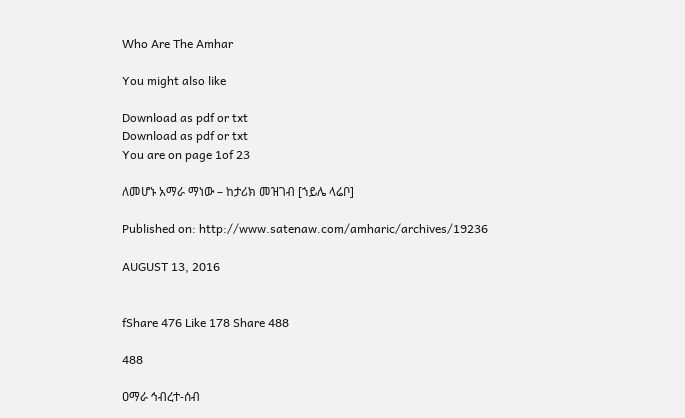Who Are The Amhar

You might also like

Download as pdf or txt
Download as pdf or txt
You are on page 1of 23

ለመሆኑ አማራ ማነው – ከታሪክ መዝገብ [ኀይሌ ላሬቦ]

Published on: http://www.satenaw.com/amharic/archives/19236

AUGUST 13, 2016


fShare 476 Like 178 Share 488

488

ዐማራ ኅብረተ-ሰብ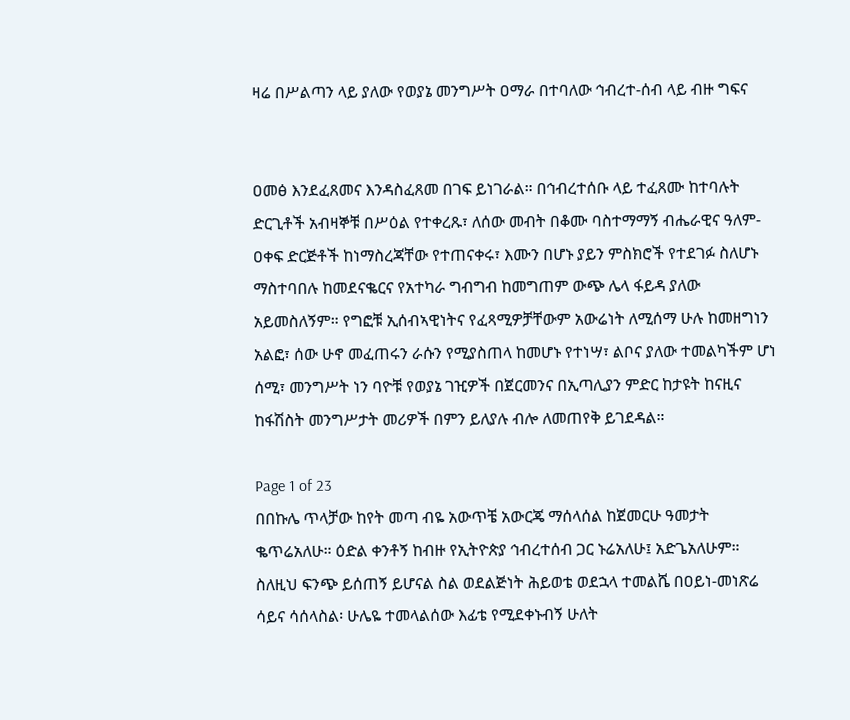ዛሬ በሥልጣን ላይ ያለው የወያኔ መንግሥት ዐማራ በተባለው ኅብረተ-ሰብ ላይ ብዙ ግፍና


ዐመፅ እንደፈጸመና እንዳስፈጸመ በገፍ ይነገራል። በኅብረተሰቡ ላይ ተፈጸሙ ከተባሉት
ድርጊቶች አብዛኞቹ በሥዕል የተቀረጹ፣ ለሰው መብት በቆሙ ባስተማማኝ ብሔራዊና ዓለም-
ዐቀፍ ድርጅቶች ከነማስረጃቸው የተጠናቀሩ፣ እሙን በሆኑ ያይን ምስክሮች የተደገፉ ስለሆኑ
ማስተባበሉ ከመደናቈርና የአተካራ ግብግብ ከመግጠም ውጭ ሌላ ፋይዳ ያለው
አይመስለኝም። የግፎቹ ኢሰብኣዊነትና የፈጻሚዎቻቸውም አውሬነት ለሚሰማ ሁሉ ከመዘግነን
አልፎ፣ ሰው ሁኖ መፈጠሩን ራሱን የሚያስጠላ ከመሆኑ የተነሣ፣ ልቦና ያለው ተመልካችም ሆነ
ሰሚ፣ መንግሥት ነን ባዮቹ የወያኔ ገዢዎች በጀርመንና በኢጣሊያን ምድር ከታዩት ከናዚና
ከፋሽስት መንግሥታት መሪዎች በምን ይለያሉ ብሎ ለመጠየቅ ይገደዳል።

Page 1 of 23
በበኩሌ ጥላቻው ከየት መጣ ብዬ አውጥቼ አውርጄ ማሰላሰል ከጀመርሁ ዓመታት
ቈጥሬአለሁ። ዕድል ቀንቶኝ ከብዙ የኢትዮጵያ ኅብረተሰብ ጋር ኑሬአለሁ፤ አድጌአለሁም።
ስለዚህ ፍንጭ ይሰጠኝ ይሆናል ስል ወደልጅነት ሕይወቴ ወደኋላ ተመልሼ በዐይነ-መነጽሬ
ሳይና ሳሰላስል፡ ሁሌዬ ተመላልሰው እፊቴ የሚደቀኑብኝ ሁለት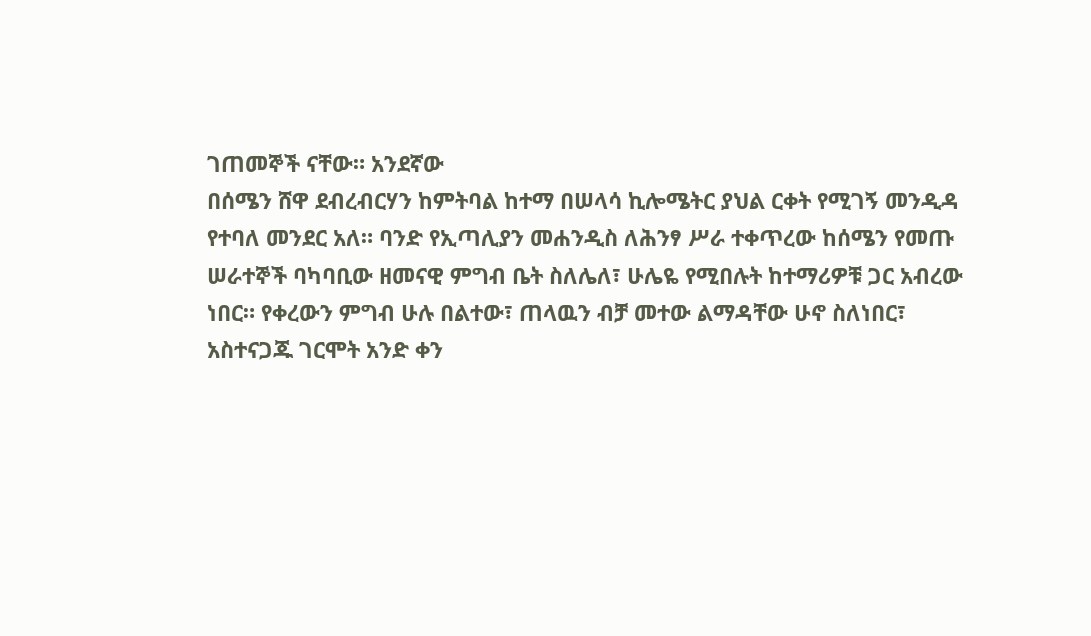ገጠመኞች ናቸው። አንደኛው
በሰሜን ሸዋ ደብረብርሃን ከምትባል ከተማ በሠላሳ ኪሎሜትር ያህል ርቀት የሚገኝ መንዲዳ
የተባለ መንደር አለ። ባንድ የኢጣሊያን መሐንዲስ ለሕንፃ ሥራ ተቀጥረው ከሰሜን የመጡ
ሠራተኞች ባካባቢው ዘመናዊ ምግብ ቤት ስለሌለ፣ ሁሌዬ የሚበሉት ከተማሪዎቹ ጋር አብረው
ነበር። የቀረውን ምግብ ሁሉ በልተው፣ ጠላዉን ብቻ መተው ልማዳቸው ሁኖ ስለነበር፣
አስተናጋጁ ገርሞት አንድ ቀን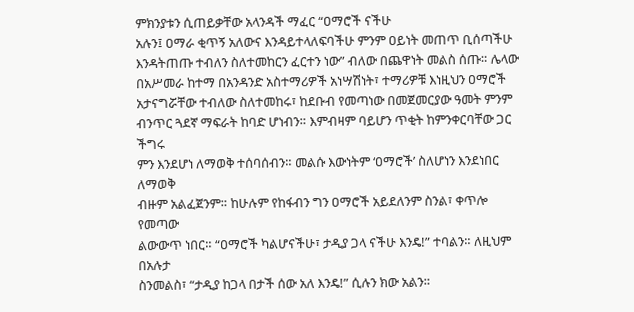ምክንያቱን ሲጠይቃቸው አላንዳች ማፈር “ዐማሮች ናችሁ
አሉን፤ ዐማራ ቂጥኝ አለውና እንዳይተላለፍባችሁ ምንም ዐይነት መጠጥ ቢሰጣችሁ
እንዳትጠጡ ተብለን ስለተመከርን ፈርተን ነው” ብለው በጨዋነት መልስ ሰጡ። ሌላው
በአሥመራ ከተማ በአንዳንድ አስተማሪዎች አነሣሽነት፣ ተማሪዎቹ እነዚህን ዐማሮች
አታናግሯቸው ተብለው ስለተመከሩ፣ ከደቡብ የመጣነው በመጀመርያው ዓመት ምንም
ብንጥር ጓደኛ ማፍራት ከባድ ሆነብን። እምብዛም ባይሆን ጥቂት ከምንቀርባቸው ጋር ችግሩ
ምን እንደሆነ ለማወቅ ተሰባሰብን። መልሱ እውነትም ‘ዐማሮች’ ስለሆነን እንደነበር ለማወቅ
ብዙም አልፈጀንም። ከሁሉም የከፋብን ግን ዐማሮች አይደለንም ስንል፣ ቀጥሎ የመጣው
ልውውጥ ነበር። “ዐማሮች ካልሆናችሁ፣ ታዲያ ጋላ ናችሁ እንዴ!” ተባልን። ለዚህም በአሉታ
ስንመልስ፣ “ታዲያ ከጋላ በታች ሰው አለ እንዴ!” ሲሉን ክው አልን።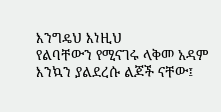እንግዴህ እነዚህ
የልባቸውን የሚናገሩ ላቅመ አዳም እንኳን ያልደረሱ ልጆች ናቸው፤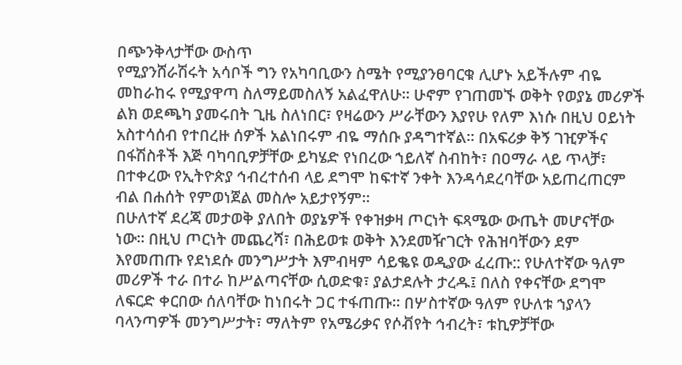በጭንቅላታቸው ውስጥ
የሚያንሸራሽሩት አሳቦች ግን የአካባቢውን ስሜት የሚያንፀባርቁ ሊሆኑ አይችሉም ብዬ
መከራከሩ የሚያዋጣ ስለማይመስለኝ አልፈዋለሁ። ሁኖም የገጠመኙ ወቅት የወያኔ መሪዎች
ልክ ወደጫካ ያመሩበት ጊዜ ስለነበር፣ የዛሬውን ሥራቸውን እያየሁ የለም እነሱ በዚህ ዐይነት
አስተሳሰብ የተበረዙ ሰዎች አልነበሩም ብዬ ማሰቡ ያዳግተኛል። በአፍሪቃ ቅኝ ገዢዎችና
በፋሽስቶች እጅ ባካባቢዎቻቸው ይካሄድ የነበረው ኀይለኛ ስብከት፣ በዐማራ ላይ ጥላቻ፣
በተቀረው የኢትዮጵያ ኅብረተሰብ ላይ ደግሞ ከፍተኛ ንቀት እንዳሳደረባቸው አይጠረጠርም
ብል በሐሰት የምወነጀል መስሎ አይታየኝም።
በሁለተኛ ደረጃ መታወቅ ያለበት ወያኔዎች የቀዝቃዛ ጦርነት ፍጻሜው ውጤት መሆናቸው
ነው። በዚህ ጦርነት መጨረሻ፣ በሕይወቱ ወቅት እንደመዥገርት የሕዝባቸውን ደም
እየመጠጡ የደነደሱ መንግሥታት እምብዛም ሳይቈዩ ወዲያው ፈረጡ:: የሁለተኛው ዓለም
መሪዎች ተራ በተራ ከሥልጣናቸው ሲወድቁ፣ ያልታደሉት ታረዱ፤ በለስ የቀናቸው ደግሞ
ለፍርድ ቀርበው ሰለባቸው ከነበሩት ጋር ተፋጠጡ። በሦስተኛው ዓለም የሁለቱ ኀያላን
ባላንጣዎች መንግሥታት፣ ማለትም የአሜሪቃና የሶቭየት ኅብረት፣ ቱኪዎቻቸው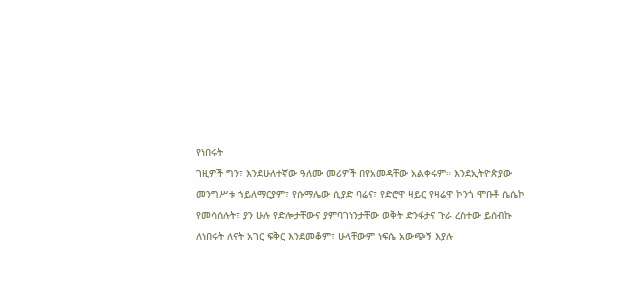የነበሩት
ገዚዎች ግን፣ እንደሁለተኛው ዓለሙ መሪዎች በየአመዳቸው አልቀሩም። እንደኢትዮጵያው
መንግሥቱ ኀይለማርያም፣ የሱማሌው ሲያድ ባሬና፣ የድሮዋ ዛይር የዛሬዋ ኮንጎ ሞቡቶ ሴሴኮ
የመሳሰሉት፣ ያን ሁሉ የድሎታቸውና ያምባገነንታቸው ወቅት ድንፋታና ጉራ ረስተው ይሰብኩ
ለነበሩት ለናት አገር ፍቅር እንደመቆም፣ ሁላቸውም ነፍሴ አውጭኝ እያሉ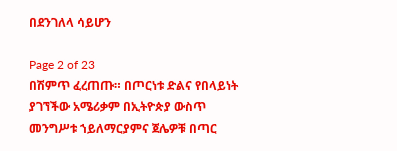በደንገለላ ሳይሆን

Page 2 of 23
በሽምጥ ፈረጠጡ። በጦርነቱ ድልና የበላይነት ያገኘችው አሜሪቃም በኢትዮጵያ ውስጥ
መንግሥቱ ኀይለማርያምና ጀሌዎቹ በጣር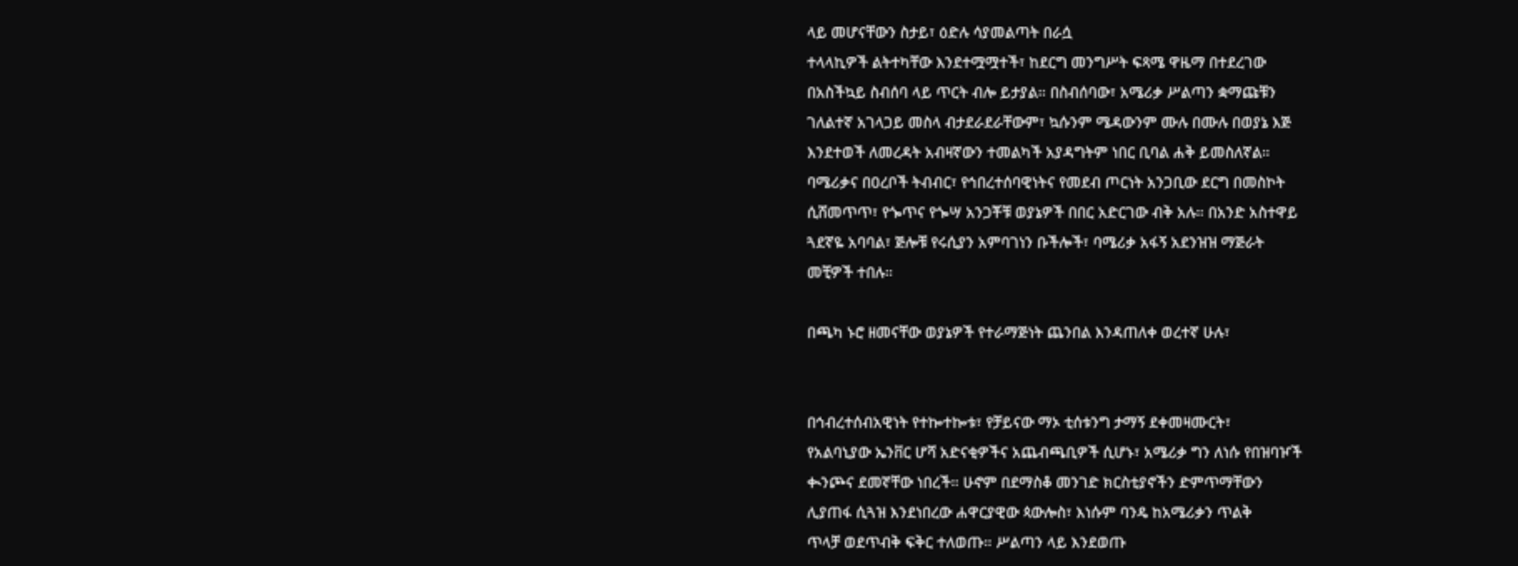ላይ መሆናቸውን ስታይ፣ ዕድሉ ሳያመልጣት በራሷ
ተላላኪዎች ልትተካቸው እንደተሟሟተች፣ ከደርግ መንግሥት ፍጻሜ ዋዜማ በተደረገው
በአስችኳይ ስብሰባ ላይ ጥርት ብሎ ይታያል። በስብሰባው፣ አሜሪቃ ሥልጣን ቋማጩቹን
ገለልተኛ አገላጋይ መስላ ብታደራደራቸውም፣ ኳሱንም ሜዳውንም ሙሉ በሙሉ በወያኔ እጅ
እንደተወች ለመረዳት አብዛኛውን ተመልካች አያዳግትም ነበር ቢባል ሐቅ ይመስለኛል።
ባሜሪቃና በዐረቦች ትብብር፣ የኅበረተሰባዊነትና የመደብ ጦርነት አንጋቢው ደርግ በመስኮት
ሲሸመጥጥ፣ የጐጥና የጐሣ አንጋቾቹ ወያኔዎች በበር አድርገው ብቅ አሉ። በአንድ አስተዋይ
ጓደኛዬ አባባል፣ ጅሎቹ የሩሲያን አምባገነን ቡችሎች፣ ባሜሪቃ አፋኝ አደንዝዝ ማጅራት
መቺዎች ተበሉ።

በጫካ ኑሮ ዘመናቸው ወያኔዎች የተራማጅነት ጨንበል እንዳጠለቀ ወረተኛ ሁሉ፣


በኅብረተሰብአዊነት የተኰተኰቱ፣ የቻይናው ማኦ ቲሰቱንግ ታማኝ ደቀመዛሙርት፣
የአልባኒያው ኤንቨር ሆሻ አድናቂዎችና አጨብጫቢዎች ሲሆኑ፣ አሜሪቃ ግን ለነሱ የበዝባዦች
ቊንጮና ደመኛቸው ነበረች። ሁኖም በደማስቆ መንገድ ክርስቲያኖችን ድምጥማቸውን
ሊያጠፋ ሲጓዝ እንደነበረው ሐዋርያዊው ጳውሎስ፣ እነሱም ባንዴ ከአሜሪቃን ጥልቅ
ጥላቻ ወደጥብቅ ፍቅር ተለወጡ። ሥልጣን ላይ እንደወጡ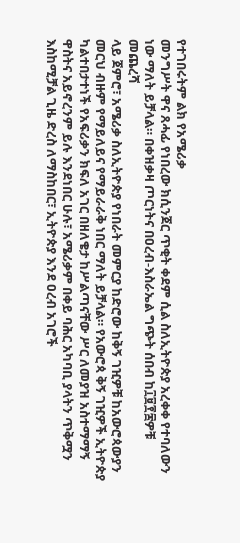የተገበሩትም ልክ የአሜሪቃ
መንግሥት ዋና ጸሓፊ የነበረው ክሲንጀር ጥቂት ቀደም ሲል ስለኢትዮጵያ አረቀቀ የተባለውን
ነው ማለት ይቻላል። በቀዝቃዛ ጦርነትና በዐረብ-እስራኤል ግጭት ሰበብ ከ፲፱፻፷ዎቹ መጨረሻ
ላይ ጀምሮ፣ አሜሪቃ ስለኢትዮጵያ የነበራት መምርያ ከድሮው ከቅኝ ገዢዎቹ ከአውሮጳውያን
መርህ ብዙም የማይለይና የማይራራቅ ነበር ማለት ይቻላል። የአውሮጳ ቅኝ ገዢዎች ኢትዮጵያ
ካልተበታተነች የአፍሪቃን ክፍለ አገር በዘለቄታ ከሥልጣናቸው ሥር ለመያዝ አስተማማኝ
ዋስትና አይኖረንም ይሉ እንደነበር ሁሉ፣ አሜሪቃም በቀይ ባሕር አካባቢ ያላትን ጥቅሟን
እስከሚቻል ጊዜ ድረስ ለማስከበር፣ ኢትዮጵያ እንደ ዐረብ አገሮች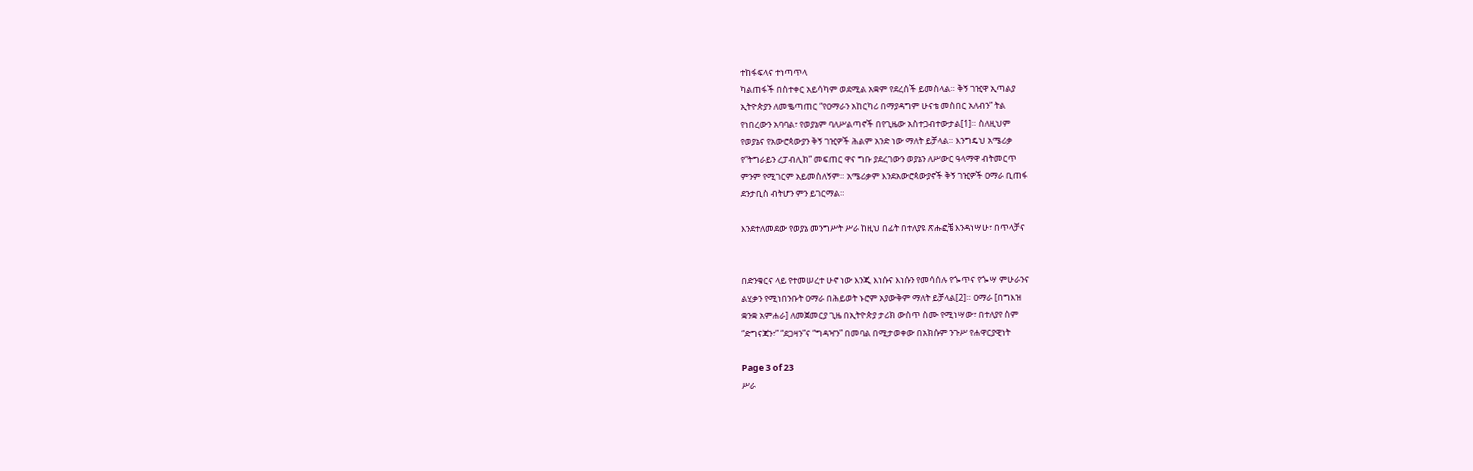ተከፋፍላና ተነጣጥላ
ካልጠፋች በስተቀር አይሳካም ወደሚል አቋም የደረሰች ይመስላል። ቅኝ ገዢዋ ኢጣልያ
ኢትዮጵያን ለመቈጣጠር “የዐማራን አከርካሪ በማያዳግም ሁናቴ መስበር አለብን” ትል
የነበረውን አባባል፣ የወያኔም ባለሥልጣኖች በየጊዜው አስተጋብተውታል[1]። ስለዚህም
የወያኔና የአውሮጳውያን ቅኝ ገዢዎች ሕልም አንድ ነው ማለት ይቻላል። እንግዴህ አሜሪቃ
የ“ትግራይን ረፓብሊክ” መፍጠር ዋና ግቡ ያደረገውን ወያኔን ለሥውር ዓላማዋ ብትመርጥ
ምንም የሚገርም አይመስለኝም። አሜሪቃም እንደአውሮጳውያኖች ቅኝ ገዢዎች ዐማራ ቢጠፋ
ደንታቢስ ብትሆን ምን ይገርማል።

እንደተለመደው የወያኔ መንግሥት ሥራ ከዚህ በፊት በተለያዩ ጽሑፎቼ እንዳነሣሁ፣ በጥላቻና


በድንቁርና ላይ የተመሠረተ ሁኖ ነው እንጂ እነሱና እነሱን የመሳሰሉ የጐጥና የጐሣ ምሁራንና
ልሂቃን የሚነበንቡት ዐማራ በሕይወት ኑሮም አያውቅም ማለት ይቻላል[2]። ዐማራ [በግእዝ
ቋንቋ አምሐራ] ለመጀመርያ ጊዜ በኢትዮጵያ ታሪክ ውስጥ ስሙ የሚነሣው፣ በተለያየ ስም
“ድግናጃን፣” “ደጋዛን”ና “ግዳዣን” በመባል በሚታወቀው በአክሱም ንጉሥ የሐዋርያዊነት

Page 3 of 23
ሥራ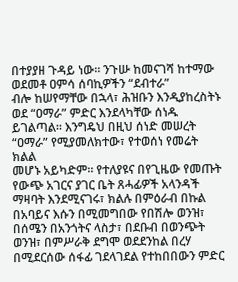በተያያዘ ጉዳይ ነው። ንጉሡ ከመናገሻ ከተማው ወደመቶ ዐምሳ ሰባኪዎችን “ደብተራ”
ብሎ ከሠየማቸው በኋላ፣ ሕዝቡን እንዲያከረስትኑ ወደ “ዐማራ” ምድር እንደላካቸው ሰነዱ
ይገልጣል። እንግዴህ በዚህ ሰነድ መሠረት “ዐማራ” የሚያመለክተው፣ የተወሰነ የመሬት ክልል
መሆኑ አይካድም። የተለያዩና በየጊዜው የመጡት የውጭ አገርና ያገር ቤት ጸሓፊዎች አላንዳች
ማዛባት እንደሚናገሩ፣ ክልሉ በምዕራብ በኩል በአባይና እሱን በሚመግበው የበሽሎ ወንዝ፣
በሰሜን በአንጎትና ላስታ፣ በደቡብ በወንጭት ወንዝ፣ በምሥራቅ ደግሞ ወደደንከል በረሃ
በሚደርሰው ሰፋፊ ገደላገደል የተከበበውን ምድር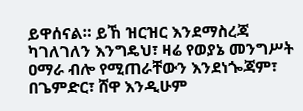ይዋሰናል። ይኸ ዝርዝር እንደማስረጃ
ካገለገለን እንግዴህ፣ ዛሬ የወያኔ መንግሥት ዐማራ ብሎ የሚጠራቸውን እንደነጐጃም፣
በጌምድር፣ ሸዋ እንዲሁም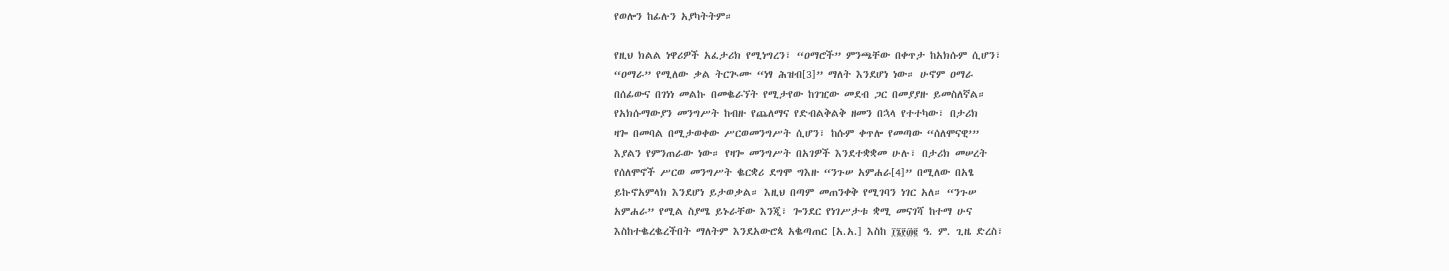የወሎን ከፊሉን አያካትትም።

የዚህ ክልል ነዋሪዎች አፈታሪክ የሚነግረን፣ “ዐማሮች” ምንጫቸው በቀጥታ ከአክሱም ሲሆን፣
“ዐማራ” የሚለው ቃል ትርጒሙ “ነፃ ሕዝብ[3]” ማለት እንደሆነ ነው። ሁኖም ዐማራ
በሰፊውና በገነነ መልኩ በመቈራኘት የሚታየው ከገዢው መደብ ጋር በመያያዙ ይመስለኛል።
የአክሱማውያን መንግሥት ከብዙ የጨለማና የድብልቅልቅ ዘመን በኋላ የተተካው፣ በታሪክ
ዛጐ በመባል በሚታወቀው ሥርወመንግሥት ሲሆን፣ ከሱም ቀጥሎ የመጣው “ሰለሞናዊ’”
እያልን የምንጠራው ነው። የዛጐ መንግሥት በአገዎች እንደተቋቋመ ሁሉ፣ በታሪክ መሠረት
የሰለሞኖች ሥርወ መንግሥት ቈርቋሪ ደግሞ ግእዙ “ንጉሠ አምሐራ[4]” በሚለው በአፄ
ይኩኖአምላክ እንደሆነ ይታወቃል። እዚህ በጣም መጠንቀቅ የሚገባን ነገር አለ። “ንጉሠ
አምሐራ” የሚል ስያሜ ይኑራቸው እንጂ፣ ጐንደር የነገሥታቱ ቋሚ መናገሻ ከተማ ሁና
እስከተቈረቈረችበት ማለትም እንደአውሮጳ አቈጣጠር [አ.አ.] እስከ ፲፮፻፴፪ ዓ. ም. ጊዜ ድረስ፣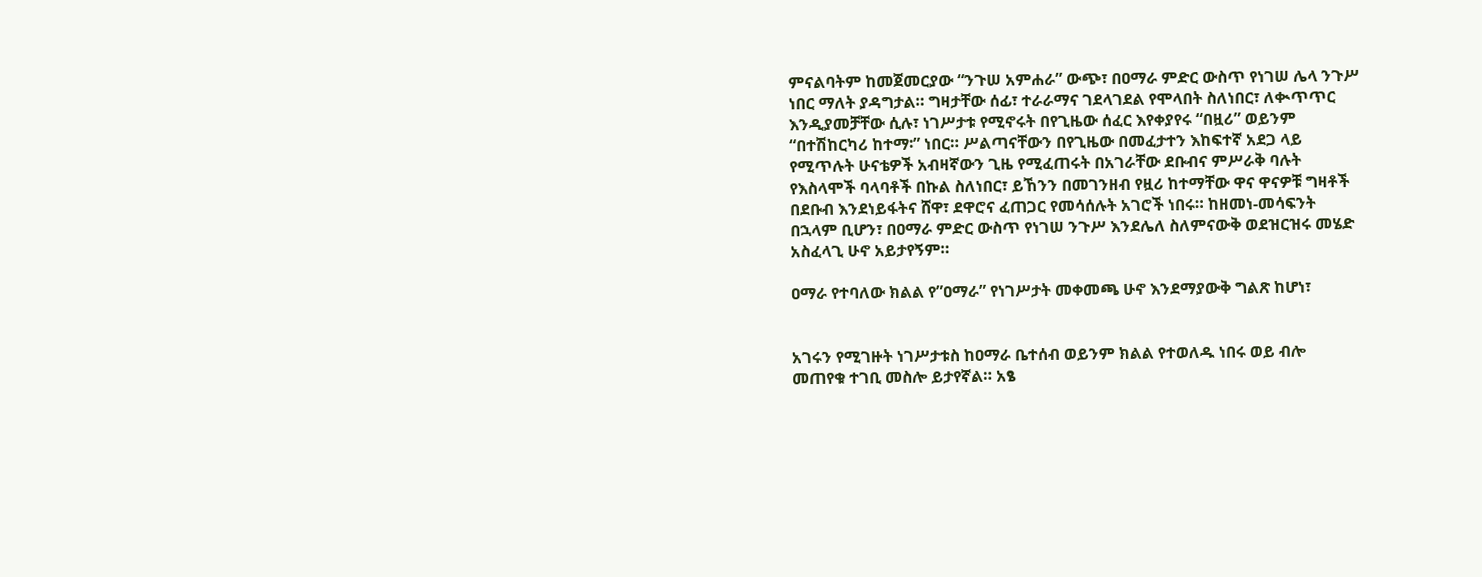ምናልባትም ከመጀመርያው “ንጉሠ አምሐራ” ውጭ፣ በዐማራ ምድር ውስጥ የነገሠ ሌላ ንጉሥ
ነበር ማለት ያዳግታል። ግዛታቸው ሰፊ፣ ተራራማና ገደላገደል የሞላበት ስለነበር፣ ለቊጥጥር
እንዲያመቻቸው ሲሉ፣ ነገሥታቱ የሚኖሩት በየጊዜው ሰፈር እየቀያየሩ “በዟሪ” ወይንም
“በተሽከርካሪ ከተማ፡” ነበር። ሥልጣናቸውን በየጊዜው በመፈታተን እከፍተኛ አደጋ ላይ
የሚጥሉት ሁናቴዎች አብዛኛውን ጊዜ የሚፈጠሩት በአገራቸው ደቡብና ምሥራቅ ባሉት
የእስላሞች ባላባቶች በኩል ስለነበር፣ ይኸንን በመገንዘብ የዟሪ ከተማቸው ዋና ዋናዎቹ ግዛቶች
በደቡብ እንደነይፋትና ሸዋ፣ ደዋሮና ፈጠጋር የመሳሰሉት አገሮች ነበሩ። ከዘመነ-መሳፍንት
በኋላም ቢሆን፣ በዐማራ ምድር ውስጥ የነገሠ ንጉሥ እንደሌለ ስለምናውቅ ወደዝርዝሩ መሄድ
አስፈላጊ ሁኖ አይታየኝም።

ዐማራ የተባለው ክልል የ”ዐማራ” የነገሥታት መቀመጫ ሁኖ እንደማያውቅ ግልጽ ከሆነ፣


አገሩን የሚገዙት ነገሥታቱስ ከዐማራ ቤተሰብ ወይንም ክልል የተወለዱ ነበሩ ወይ ብሎ
መጠየቁ ተገቢ መስሎ ይታየኛል። አፄ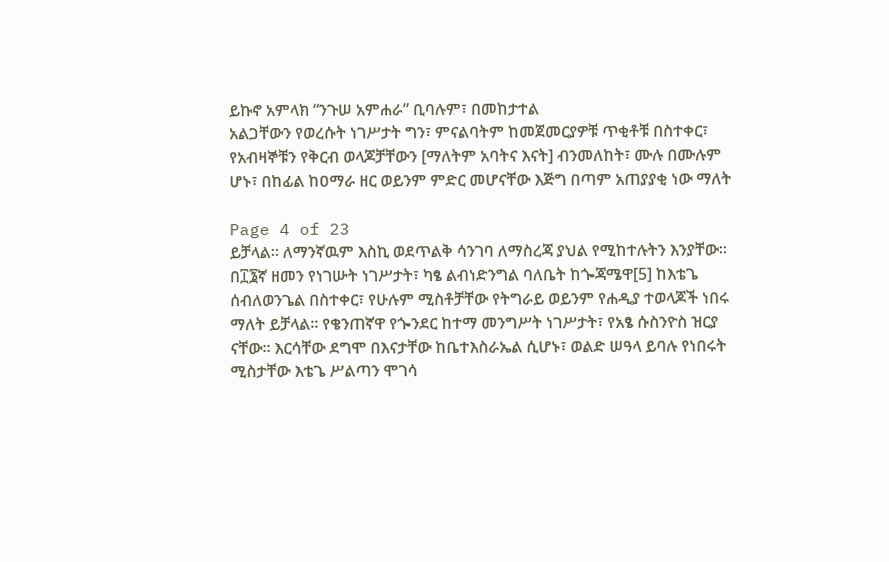ይኩኖ አምላክ “ንጉሠ አምሐራ” ቢባሉም፣ በመከታተል
አልጋቸውን የወረሱት ነገሥታት ግን፣ ምናልባትም ከመጀመርያዎቹ ጥቂቶቹ በስተቀር፣
የአብዛኞቹን የቅርብ ወላጆቻቸውን [ማለትም አባትና እናት] ብንመለከት፣ ሙሉ በሙሉም
ሆኑ፣ በከፊል ከዐማራ ዘር ወይንም ምድር መሆናቸው እጅግ በጣም አጠያያቂ ነው ማለት

Page 4 of 23
ይቻላል። ለማንኛዉም እስኪ ወደጥልቅ ሳንገባ ለማስረጃ ያህል የሚከተሉትን እንያቸው።
በ፲፮ኛ ዘመን የነገሡት ነገሥታት፣ ካፄ ልብነድንግል ባለቤት ከጐጃሜዋ[5] ከእቴጌ
ሰብለወንጌል በስተቀር፣ የሁሉም ሚስቶቻቸው የትግራይ ወይንም የሐዲያ ተወላጆች ነበሩ
ማለት ይቻላል። የቄንጠኛዋ የጐንደር ከተማ መንግሥት ነገሥታት፣ የአፄ ሱስንዮስ ዝርያ
ናቸው። እርሳቸው ደግሞ በእናታቸው ከቤተእስራኤል ሲሆኑ፣ ወልድ ሠዓላ ይባሉ የነበሩት
ሚስታቸው እቴጌ ሥልጣን ሞገሳ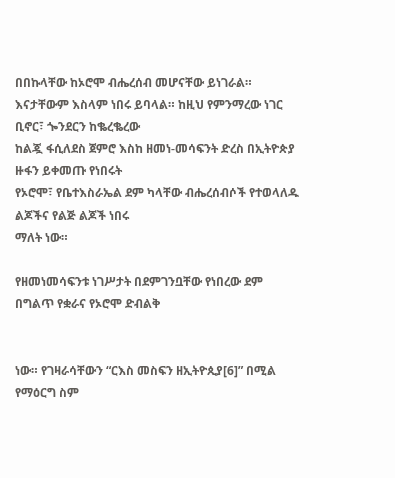በበኩላቸው ከኦሮሞ ብሔረሰብ መሆናቸው ይነገራል።
እናታቸውም እስላም ነበሩ ይባላል። ከዚህ የምንማረው ነገር ቢኖር፣ ጐንደርን ከቈረቈረው
ከልጇ ፋሲለደስ ጀምሮ እስከ ዘመነ-መሳፍንት ድረስ በኢትዮጵያ ዙፋን ይቀመጡ የነበሩት
የኦሮሞ፣ የቤተእስራኤል ደም ካላቸው ብሔረሰብሶች የተወላለዱ ልጆችና የልጅ ልጆች ነበሩ
ማለት ነው።

የዘመነመሳፍንቱ ነገሥታት በደምገንቧቸው የነበረው ደም በግልጥ የቋራና የኦሮሞ ድብልቅ


ነው። የገዛራሳቸውን “ርእስ መስፍን ዘኢትዮጲያ[6]” በሚል የማዕርግ ስም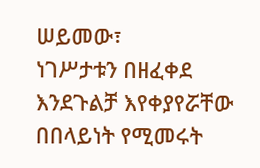ሠይመው፣
ነገሥታቱን በዘፈቀደ እንደጉልቻ እየቀያየሯቸው በበላይነት የሚመሩት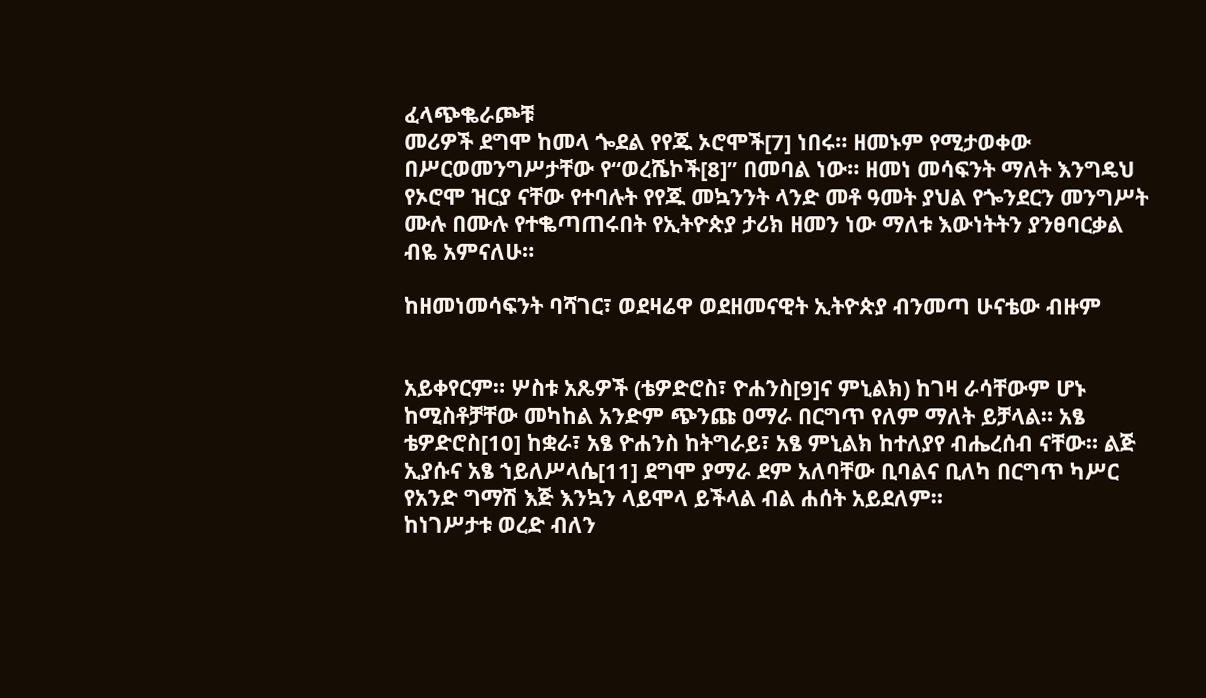ፈላጭቈራጮቹ
መሪዎች ደግሞ ከመላ ጐደል የየጁ ኦሮሞች[7] ነበሩ። ዘመኑም የሚታወቀው
በሥርወመንግሥታቸው የ“ወረሼኮች[8]” በመባል ነው። ዘመነ መሳፍንት ማለት እንግዴህ
የኦሮሞ ዝርያ ናቸው የተባሉት የየጁ መኳንንት ላንድ መቶ ዓመት ያህል የጐንደርን መንግሥት
ሙሉ በሙሉ የተቈጣጠሩበት የኢትዮጵያ ታሪክ ዘመን ነው ማለቱ እውነትትን ያንፀባርቃል
ብዬ አምናለሁ።

ከዘመነመሳፍንት ባሻገር፣ ወደዛሬዋ ወደዘመናዊት ኢትዮጵያ ብንመጣ ሁናቴው ብዙም


አይቀየርም። ሦስቱ አጼዎች (ቴዎድሮስ፣ ዮሐንስ[9]ና ምኒልክ) ከገዛ ራሳቸውም ሆኑ
ከሚስቶቻቸው መካከል አንድም ጭንጩ ዐማራ በርግጥ የለም ማለት ይቻላል። አፄ
ቴዎድሮስ[10] ከቋራ፣ አፄ ዮሐንስ ከትግራይ፣ አፄ ምኒልክ ከተለያየ ብሔረሰብ ናቸው። ልጅ
ኢያሱና አፄ ኀይለሥላሴ[11] ደግሞ ያማራ ደም አለባቸው ቢባልና ቢለካ በርግጥ ካሥር
የአንድ ግማሽ እጅ እንኳን ላይሞላ ይችላል ብል ሐሰት አይደለም።
ከነገሥታቱ ወረድ ብለን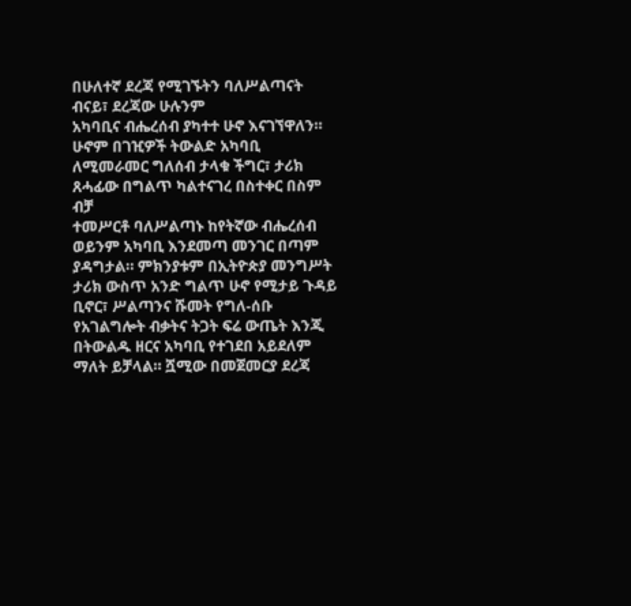በሁለተኛ ደረጃ የሚገኙትን ባለሥልጣናት ብናይ፣ ደረጃው ሁሉንም
አካባቢና ብሔረሰብ ያካተተ ሁኖ እናገኘዋለን። ሁኖም በገዢዎች ትውልድ አካባቢ
ለሚመራመር ግለሰብ ታላቁ ችግር፣ ታሪክ ጸሓፊው በግልጥ ካልተናገረ በስተቀር በስም ብቻ
ተመሥርቶ ባለሥልጣኑ ከየትኛው ብሔረሰብ ወይንም አካባቢ እንደመጣ መንገር በጣም
ያዳግታል። ምክንያቱም በኢትዮጵያ መንግሥት ታሪክ ውስጥ አንድ ግልጥ ሁኖ የሚታይ ጉዳይ
ቢኖር፣ ሥልጣንና ሹመት የግለ-ሰቡ የአገልግሎት ብቃትና ትጋት ፍሬ ውጤት እንጂ
በትውልዱ ዘርና አካባቢ የተገደበ አይደለም ማለት ይቻላል። ሿሚው በመጀመርያ ደረጃ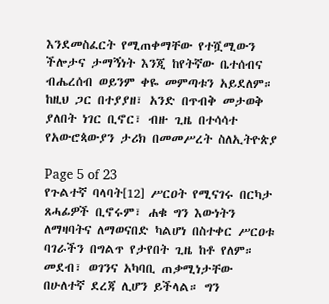እንደመስፈርት የሚጠቀማቸው የተሿሚውን ችሎታና ታማኝነት እንጂ ከየትኛው ቤተሰብና
ብሔረሰብ ወይንም ቀዬ መምጣቱን አይደለም። ከዚህ ጋር በተያያዘ፣ አንድ በጥብቅ መታወቅ
ያለበት ነገር ቢኖር፣ ብዙ ጊዜ በተሳሳተ የአውሮጳውያን ታሪክ በመመሥረት ስለኢትዮጵያ

Page 5 of 23
የጉልተኛ ባላባት[12] ሥርዐት የሚናገሩ በርካታ ጸሓፊዎች ቢኖሩም፣ ሐቁ ግን እውነትን
ለማዛባትና ለማወናበድ ካልሆነ በስተቀር ሥርዐቱ ባገራችን በግልጥ የታየበት ጊዜ ከቶ የለም።
መደብ፣ ወገንና አካባቢ ጠቃሚነታቸው በሁለተኛ ደረጃ ሊሆን ይችላል። ግን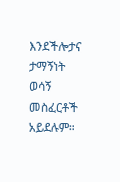እንደችሎታና ታማኝነት ወሳኝ መስፈርቶች አይደሉም።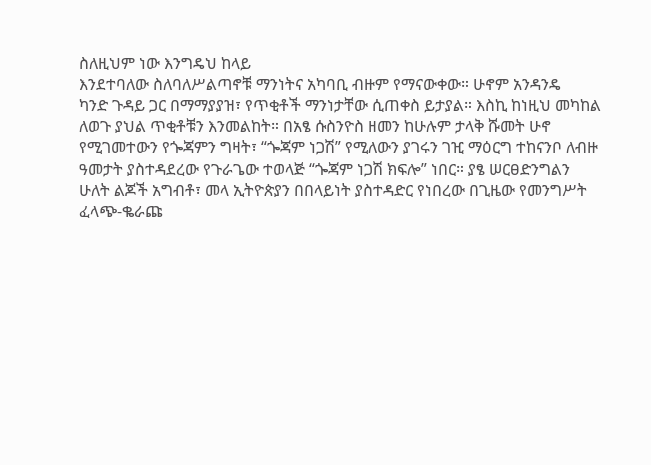ስለዚህም ነው እንግዴህ ከላይ
እንደተባለው ስለባለሥልጣኖቹ ማንነትና አካባቢ ብዙም የማናውቀው። ሁኖም አንዳንዴ
ካንድ ጉዳይ ጋር በማማያያዝ፣ የጥቂቶች ማንነታቸው ሲጠቀስ ይታያል። እስኪ ከነዚህ መካከል
ለወጉ ያህል ጥቂቶቹን እንመልከት። በአፄ ሱስንዮስ ዘመን ከሁሉም ታላቅ ሹመት ሁኖ
የሚገመተውን የጐጃምን ግዛት፣ “ጐጃም ነጋሽ” የሚለውን ያገሩን ገዢ ማዕርግ ተከናንቦ ለብዙ
ዓመታት ያስተዳደረው የጉራጌው ተወላጅ “ጐጃም ነጋሽ ክፍሎ” ነበር። ያፄ ሠርፀድንግልን
ሁለት ልጆች አግብቶ፣ መላ ኢትዮጵያን በበላይነት ያስተዳድር የነበረው በጊዜው የመንግሥት
ፈላጭ-ቈራጩ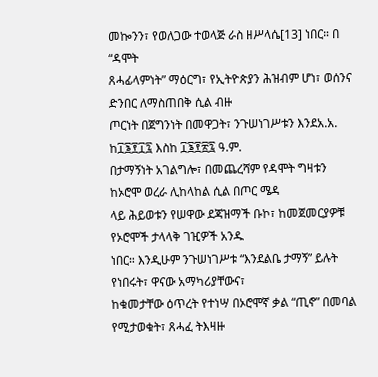መኰንን፣ የወለጋው ተወላጅ ራስ ዘሥላሴ[13] ነበር። በ “ዳሞት
ጸሓፊላምነት” ማዕርግ፣ የኢትዮጵያን ሕዝብም ሆነ፣ ወሰንና ድንበር ለማስጠበቅ ሲል ብዙ
ጦርነት በጀግንነት በመዋጋት፣ ንጉሠነገሥቱን እንደአ.አ. ከ፲፮፻፲፯ እስከ ፲፮፻፳፯ ዓ.ም.
በታማኝነት አገልግሎ፣ በመጨረሻም የዳሞት ግዛቱን ከኦሮሞ ወረራ ሊከላከል ሲል በጦር ሜዳ
ላይ ሕይወቱን የሠዋው ደጃዝማች ቡኮ፣ ከመጀመርያዎቹ የኦሮሞች ታላላቅ ገዢዎች አንዱ
ነበር። እንዲሁም ንጉሠነገሥቱ “እንደልቤ ታማኝ” ይሉት የነበሩት፣ ዋናው አማካሪያቸውና፣
ከቁመታቸው ዕጥረት የተነሣ በኦሮሞኛ ቃል “ጢኖ” በመባል የሚታወቁት፣ ጸሓፈ ትእዛዙ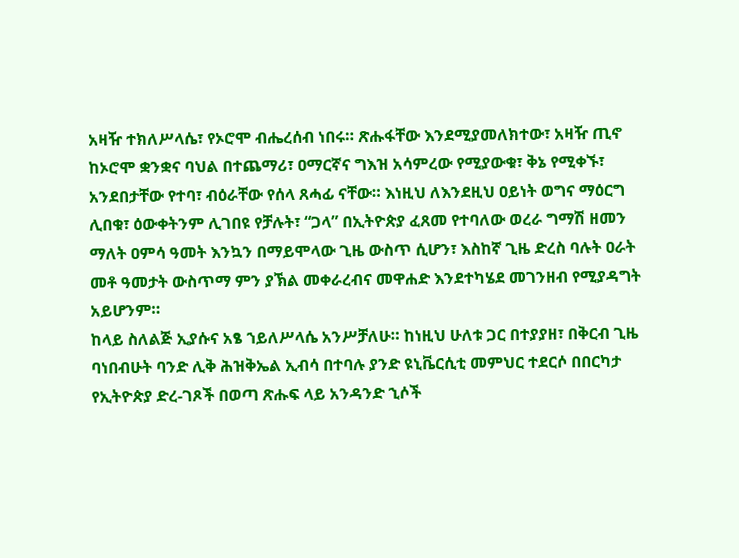አዛዥ ተክለሥላሴ፣ የኦሮሞ ብሔረሰብ ነበሩ። ጽሑፋቸው እንደሚያመለክተው፣ አዛዥ ጢኖ
ከኦሮሞ ቋንቋና ባህል በተጨማሪ፣ ዐማርኛና ግእዝ አሳምረው የሚያውቁ፣ ቅኔ የሚቀኙ፣
አንደበታቸው የተባ፣ ብዕራቸው የሰላ ጸሓፊ ናቸው። እነዚህ ለእንደዚህ ዐይነት ወግና ማዕርግ
ሊበቁ፣ ዕውቀትንም ሊገበዩ የቻሉት፣ “ጋላ” በኢትዮጵያ ፈጸመ የተባለው ወረራ ግማሽ ዘመን
ማለት ዐምሳ ዓመት እንኳን በማይሞላው ጊዜ ውስጥ ሲሆን፣ እስከኛ ጊዜ ድረስ ባሉት ዐራት
መቶ ዓመታት ውስጥማ ምን ያኽል መቀራረብና መዋሐድ እንደተካሄደ መገንዘብ የሚያዳግት
አይሆንም።
ከላይ ስለልጅ ኢያሱና አፄ ኀይለሥላሴ አንሥቻለሁ። ከነዚህ ሁለቱ ጋር በተያያዘ፣ በቅርብ ጊዜ
ባነበብሁት ባንድ ሊቅ ሕዝቅኤል ኢብሳ በተባሉ ያንድ ዩኒቬርሲቲ መምህር ተደርሶ በበርካታ
የኢትዮጵያ ድረ-ገጾች በወጣ ጽሑፍ ላይ አንዳንድ ኂሶች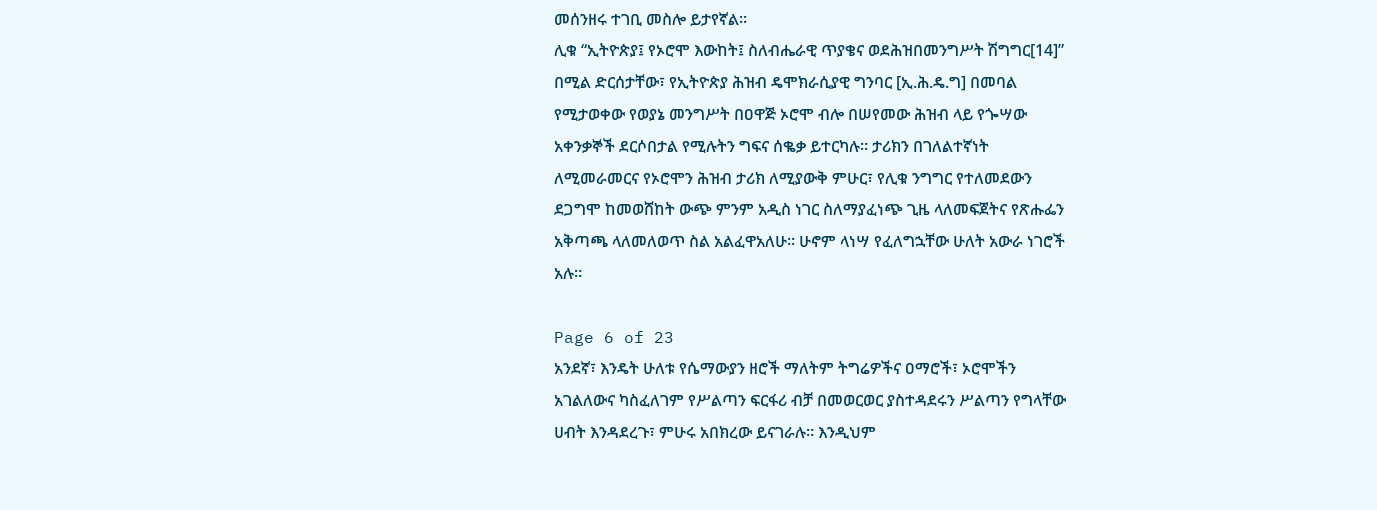መሰንዘሩ ተገቢ መስሎ ይታየኛል።
ሊቁ “ኢትዮጵያ፤ የኦሮሞ እውከት፤ ስለብሔራዊ ጥያቄና ወደሕዝበመንግሥት ሽግግር[14]”
በሚል ድርሰታቸው፣ የኢትዮጵያ ሕዝብ ዴሞክራሲያዊ ግንባር [ኢ.ሕ.ዴ.ግ] በመባል
የሚታወቀው የወያኔ መንግሥት በዐዋጅ ኦሮሞ ብሎ በሠየመው ሕዝብ ላይ የጐሣው
አቀንቃኞች ደርሶበታል የሚሉትን ግፍና ሰቈቃ ይተርካሉ። ታሪክን በገለልተኛነት
ለሚመራመርና የኦሮሞን ሕዝብ ታሪክ ለሚያውቅ ምሁር፣ የሊቁ ንግግር የተለመደውን
ደጋግሞ ከመወሸከት ውጭ ምንም አዲስ ነገር ስለማያፈነጭ ጊዜ ላለመፍጀትና የጽሑፌን
አቅጣጫ ላለመለወጥ ስል አልፈዋአለሁ። ሁኖም ላነሣ የፈለግኋቸው ሁለት አውራ ነገሮች
አሉ።

Page 6 of 23
አንደኛ፣ እንዴት ሁለቱ የሴማውያን ዘሮች ማለትም ትግሬዎችና ዐማሮች፣ ኦሮሞችን
አገልለውና ካስፈለገም የሥልጣን ፍርፋሪ ብቻ በመወርወር ያስተዳደሩን ሥልጣን የግላቸው
ሀብት እንዳደረጉ፣ ምሁሩ አበክረው ይናገራሉ። እንዲህም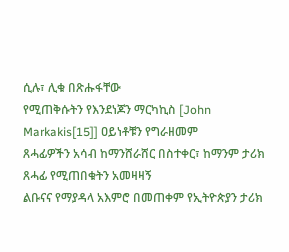ሲሉ፣ ሊቁ በጽሑፋቸው
የሚጠቅሱትን የእንደነጆን ማርካኪስ [John Markakis[15]] ዐይነቶቹን የግራዘመም
ጸሓፊዎችን አሳብ ከማንሸራሸር በስተቀር፣ ከማንም ታሪክ ጸሓፊ የሚጠበቁትን አመዛዛኝ
ልቡናና የማያዳላ አእምሮ በመጠቀም የኢትዮጵያን ታሪክ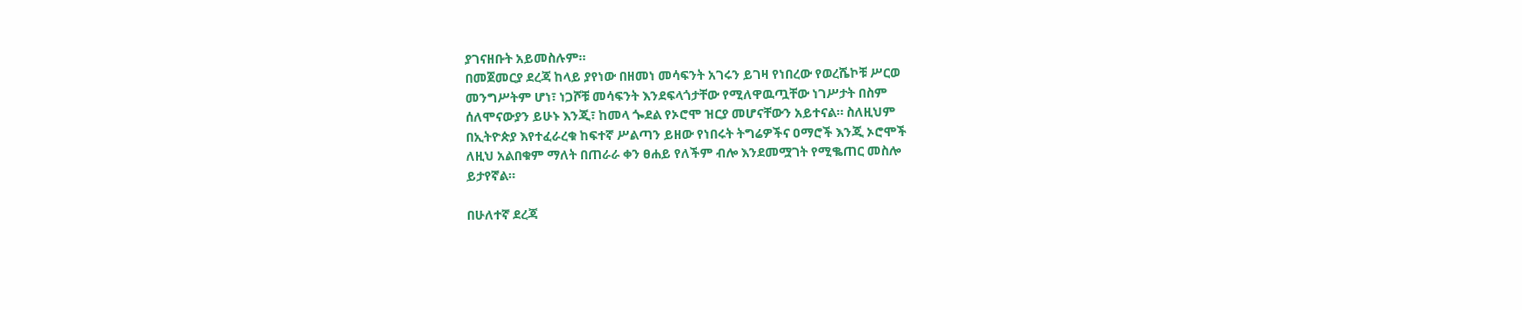ያገናዘቡት አይመስሉም።
በመጀመርያ ደረጃ ከላይ ያየነው በዘመነ መሳፍንት አገሩን ይገዛ የነበረው የወረሼኮቹ ሥርወ
መንግሥትም ሆነ፣ ነጋሾቹ መሳፍንት እንደፍላጎታቸው የሚለዋዉጧቸው ነገሥታት በስም
ሰለሞናውያን ይሁኑ እንጂ፣ ከመላ ጐደል የኦሮሞ ዝርያ መሆናቸውን አይተናል። ስለዚህም
በኢትዮጵያ እየተፈራረቁ ከፍተኛ ሥልጣን ይዘው የነበሩት ትግሬዎችና ዐማሮች እንጂ ኦሮሞች
ለዚህ አልበቁም ማለት በጠራራ ቀን ፀሐይ የለችም ብሎ እንደመሟገት የሚቈጠር መስሎ
ይታየኛል።

በሁለተኛ ደረጃ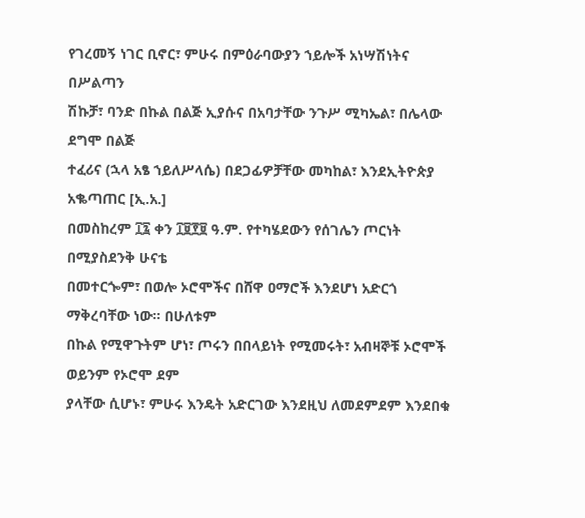የገረመኝ ነገር ቢኖር፣ ምሁሩ በምዕራባውያን ኀይሎች አነሣሽነትና በሥልጣን
ሽኩቻ፣ ባንድ በኩል በልጅ ኢያሱና በአባታቸው ንጉሥ ሚካኤል፣ በሌላው ደግሞ በልጅ
ተፈሪና (ኋላ አፄ ኀይለሥላሴ) በደጋፊዎቻቸው መካከል፣ እንደኢትዮጵያ አቈጣጠር [ኢ.አ.]
በመስከረም ፲፯ ቀን ፲፱፻፱ ዓ.ም. የተካሄደውን የሰገሌን ጦርነት በሚያስደንቅ ሁናቴ
በመተርጐም፣ በወሎ ኦሮሞችና በሸዋ ዐማሮች እንደሆነ አድርጎ ማቅረባቸው ነው። በሁለቱም
በኩል የሚዋጉትም ሆነ፣ ጦሩን በበላይነት የሚመሩት፣ አብዛኞቹ ኦሮሞች ወይንም የኦሮሞ ደም
ያላቸው ሲሆኑ፣ ምሁሩ እንዴት አድርገው እንደዚህ ለመደምደም እንደበቁ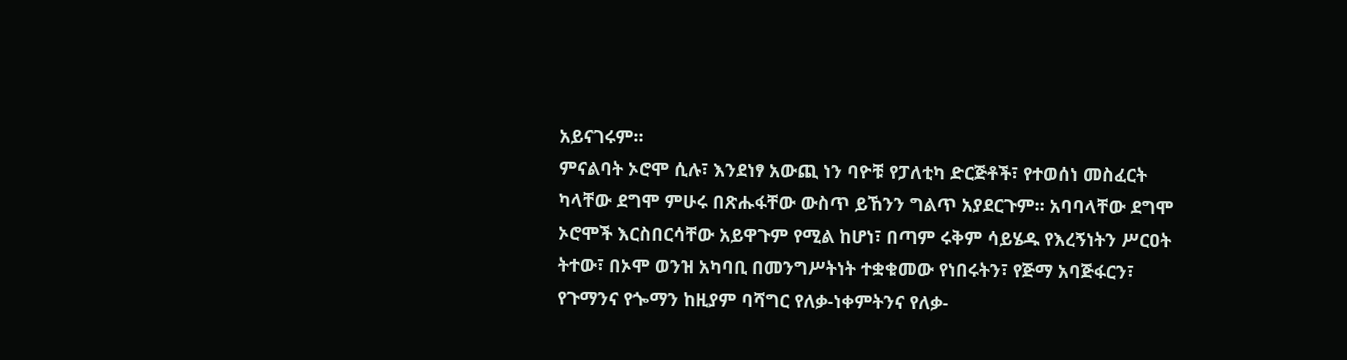አይናገሩም።
ምናልባት ኦሮሞ ሲሉ፣ እንደነፃ አውጪ ነን ባዮቹ የፓለቲካ ድርጅቶች፣ የተወሰነ መስፈርት
ካላቸው ደግሞ ምሁሩ በጽሑፋቸው ውስጥ ይኸንን ግልጥ አያደርጉም። አባባላቸው ደግሞ
ኦሮሞች እርስበርሳቸው አይዋጉም የሚል ከሆነ፣ በጣም ሩቅም ሳይሄዱ የእረኝነትን ሥርዐት
ትተው፣ በኦሞ ወንዝ አካባቢ በመንግሥትነት ተቋቁመው የነበሩትን፣ የጅማ አባጅፋርን፣
የጉማንና የጐማን ከዚያም ባሻግር የለቃ-ነቀምትንና የለቃ-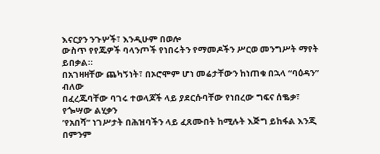እናርያን ንጉሦች፣ እንዲሁም በወሎ
ውስጥ የየጁዎች ባላንጦች የነበሩትን የማመዶችን ሥርወ መንግሥት ማየት ይበቃል።
በአገዛዛቸው ጨካኝነት፣ በኦሮሞም ሆነ መሬታቸውን ከነጠቁ በኋላ “ባዕዳን” ብለው
በፈረጁባቸው ባገሩ ተወላጆች ላይ ያደርሱባቸው የነበረው ግፍና ሰቈቃ፣ የጐሣው ልሂቃን
’የአበሻ” ነገሥታት በሕዝባችን ላይ ፈጸሙበት ከሚሉት እጅግ ይከፋል እንጂ በምንም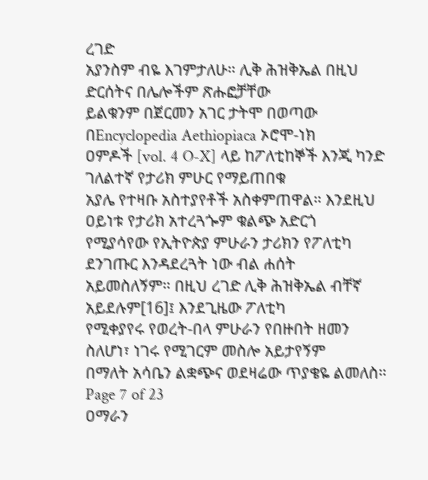ረገድ
አያንስም ብዬ እገምታለሁ። ሊቅ ሕዝቅኤል በዚህ ድርሰትና በሌሎችም ጽሑፎቻቸው
ይልቁንም በጀርመን አገር ታትሞ በወጣው በEncyclopedia Aethiopiaca ኦሮሞ-ነክ
ዐምዶች [vol. 4 O-X] ላይ ከፖለቲከኞች እንጂ ካንድ ገለልተኛ የታሪክ ምሁር የማይጠበቁ
አያሌ የተዛቡ አስተያየቶች አስቀምጠዋል። እንደዚህ ዐይነቱ የታሪክ አተረጓጐም ቁልጭ አድርጎ
የሚያሳየው የኢትዮጵያ ምሁራን ታሪክን የፖለቲካ ደንገጡር እንዳደረጓት ነው ብል ሐሰት
አይመስለኝም። በዚህ ረገድ ሊቅ ሕዝቅኤል ብቸኛ አይደሉም[16]፤ እንደጊዜው ፖለቲካ
የሚቀያየሩ የወረት-በላ ምሁራን የበዙበት ዘመን ስለሆነ፣ ነገሩ የሚገርም መስሎ አይታየኝም
በማለት አሳቤን ልቋጭና ወደዛሬው ጥያቄዬ ልመለስ።
Page 7 of 23
ዐማራን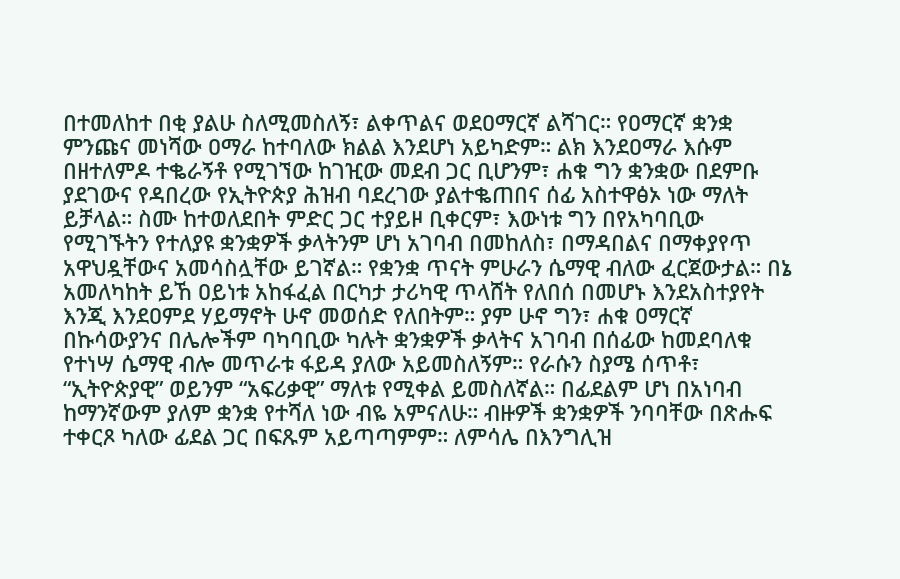በተመለከተ በቂ ያልሁ ስለሚመስለኝ፣ ልቀጥልና ወደዐማርኛ ልሻገር። የዐማርኛ ቋንቋ
ምንጩና መነሻው ዐማራ ከተባለው ክልል እንደሆነ አይካድም። ልክ እንደዐማራ እሱም
በዘተለምዶ ተቈራኝቶ የሚገኘው ከገዢው መደብ ጋር ቢሆንም፣ ሐቁ ግን ቋንቋው በደምቡ
ያደገውና የዳበረው የኢትዮጵያ ሕዝብ ባደረገው ያልተቈጠበና ሰፊ አስተዋፅኦ ነው ማለት
ይቻላል። ስሙ ከተወለደበት ምድር ጋር ተያይዞ ቢቀርም፣ እውነቱ ግን በየአካባቢው
የሚገኙትን የተለያዩ ቋንቋዎች ቃላትንም ሆነ አገባብ በመከለስ፣ በማዳበልና በማቀያየጥ
አዋህዷቸውና አመሳስሏቸው ይገኛል። የቋንቋ ጥናት ምሁራን ሴማዊ ብለው ፈርጀውታል። በኔ
አመለካከት ይኸ ዐይነቱ አከፋፈል በርካታ ታሪካዊ ጥላሸት የለበሰ በመሆኑ እንደአስተያየት
እንጂ እንደዐምደ ሃይማኖት ሁኖ መወሰድ የለበትም። ያም ሁኖ ግን፣ ሐቁ ዐማርኛ
በኩሳውያንና በሌሎችም ባካባቢው ካሉት ቋንቋዎች ቃላትና አገባብ በሰፊው ከመደባለቁ
የተነሣ ሴማዊ ብሎ መጥራቱ ፋይዳ ያለው አይመስለኝም። የራሱን ስያሜ ሰጥቶ፣
“ኢትዮጵያዊ” ወይንም “አፍሪቃዊ” ማለቱ የሚቀል ይመስለኛል። በፊደልም ሆነ በአነባብ
ከማንኛውም ያለም ቋንቋ የተሻለ ነው ብዬ አምናለሁ። ብዙዎች ቋንቋዎች ንባባቸው በጽሑፍ
ተቀርጾ ካለው ፊደል ጋር በፍጹም አይጣጣምም። ለምሳሌ በእንግሊዝ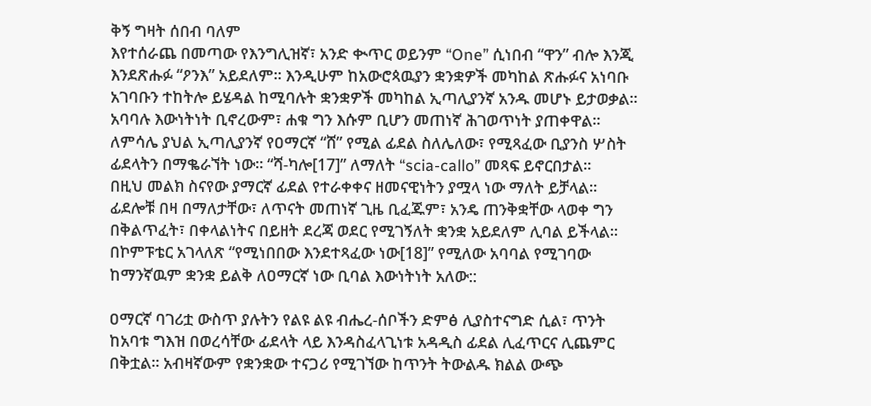ቅኝ ግዛት ሰበብ ባለም
እየተሰራጨ በመጣው የእንግሊዝኛ፣ አንድ ቊጥር ወይንም “One” ሲነበብ “ዋን” ብሎ እንጂ
እንደጽሑፉ “ዖንእ” አይደለም። እንዲሁም ከአውሮጳዉያን ቋንቋዎች መካከል ጽሑፉና አነባቡ
አገባቡን ተከትሎ ይሄዳል ከሚባሉት ቋንቋዎች መካከል ኢጣሊያንኛ አንዱ መሆኑ ይታወቃል።
አባባሉ እውነትነት ቢኖረውም፣ ሐቁ ግን እሱም ቢሆን መጠነኛ ሕገወጥነት ያጠቀዋል።
ለምሳሌ ያህል ኢጣሊያንኛ የዐማርኛ “ሸ” የሚል ፊደል ስለሌለው፣ የሚጻፈው ቢያንስ ሦስት
ፊደላትን በማቈራኘት ነው። “ሻ-ካሎ[17]” ለማለት “scia-callo” መጻፍ ይኖርበታል።
በዚህ መልክ ስናየው ያማርኛ ፊደል የተራቀቀና ዘመናዊነትን ያሟላ ነው ማለት ይቻላል።
ፊደሎቹ በዛ በማለታቸው፣ ለጥናት መጠነኛ ጊዜ ቢፈጁም፣ አንዴ ጠንቅቋቸው ላወቀ ግን
በቅልጥፈት፣ በቀላልነትና በይዘት ደረጃ ወደር የሚገኝለት ቋንቋ አይደለም ሊባል ይችላል።
በኮምፑቴር አገላለጽ “የሚነበበው እንደተጻፈው ነው[18]” የሚለው አባባል የሚገባው
ከማንኛዉም ቋንቋ ይልቅ ለዐማርኛ ነው ቢባል እውነትነት አለው::

ዐማርኛ ባገሪቷ ውስጥ ያሉትን የልዩ ልዩ ብሔረ-ሰቦችን ድምፅ ሊያስተናግድ ሲል፣ ጥንት
ከአባቱ ግእዝ በወረሳቸው ፊደላት ላይ እንዳስፈላጊነቱ አዳዲስ ፊደል ሊፈጥርና ሊጨምር
በቅቷል። አብዛኛውም የቋንቋው ተናጋሪ የሚገኘው ከጥንት ትውልዱ ክልል ውጭ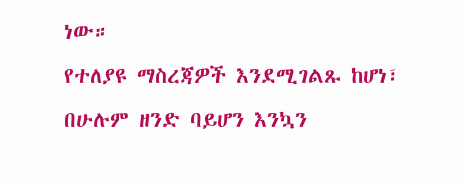ነው።
የተለያዩ ማስረጃዎች እንደሚገልጹ ከሆነ፣ በሁሉም ዘንድ ባይሆን እንኳን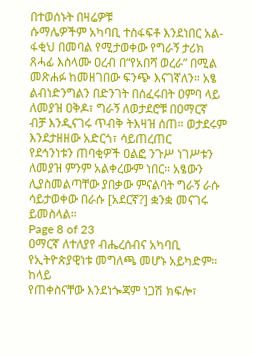በተወሰኑት በዛሬዎቹ
ሱማሌዎችም አካባቢ ተስፋፍቶ እንደነበር አል-ፋቂህ በመባል የሚታወቀው የግራኝ ታሪክ
ጸሓፊ እስላሙ ዐረብ በ“የአበሻ ወረራ” በሚል መጽሐፉ ከመዘገበው ፍንጭ እናገኛለን። አፄ
ልብነድንግልን በድንገት በሰፈሩበት ዐምባ ላይ ለመያዝ ዐቅዶ፣ ግራኝ ለወታደሮቹ በዐማርኛ
ብቻ እንዲናገሩ ጥብቅ ትእዛዝ ሰጠ። ወታደሩም እንደታዘዘው አድርጎ፣ ሳይጠረጠር
የደኅንነቱን ጠባቂዎች ዐልፎ ንጉሥ ነገሥቱን ለመያዝ ምንም አልቀረውም ነበር። አፄውን
ሊያስመልጣቸው ያበቃው ምናልባት ግራኝ ራሱ ሳይታወቀው በራሱ [አደርኛ?] ቋንቋ መናገሩ
ይመስላል።
Page 8 of 23
ዐማርኛ ለተለያየ ብሔረሰብና አካባቢ የኢትዮጵያዊነቱ መግለጫ መሆኑ አይካድም። ከላይ
የጠቀስናቸው እንደነጐጃም ነጋሽ ክፍሎ፣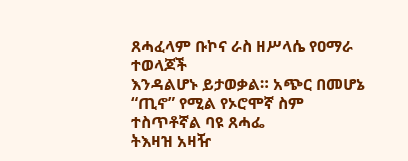ጸሓፈላም ቡኮና ራስ ዘሥላሴ የዐማራ ተወላጆች
እንዳልሆኑ ይታወቃል። አጭር በመሆኔ “ጢኖ” የሚል የኦሮሞኛ ስም ተስጥቶኛል ባዩ ጸሓፌ
ትእዛዝ አዛዥ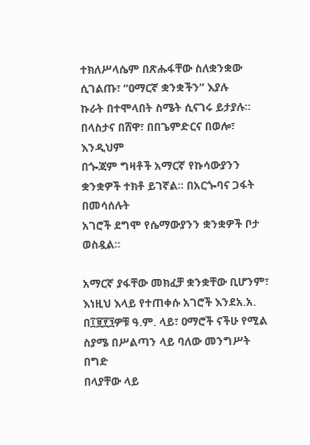ተክለሥላሴም በጽሑፋቸው ስለቋንቋው ሲገልጡ፣ “ዐማርኛ ቋንቋችን” እያሉ
ኩራት በተሞላበት ስሜት ሲናገሩ ይታያሉ። በላስታና በሸዋ፣ በበጌምድርና በወሎ፣ እንዲህም
በጐጃም ግዛቶች አማርኛ የኩሳውያንን ቋንቋዎች ተክቶ ይገኛል። በአርጐባና ጋፋት በመሳሰሉት
አገሮች ደግሞ የሴማውያንን ቋንቋዎች ቦታ ወስዷል።

አማርኛ ያፋቸው መክፈቻ ቋንቋቸው ቢሆንም፣ እነዚህ እላይ የተጠቀሱ አገሮች እንደአ.አ.
በ፲፱፻፺ዎቹ ዓ.ም. ላይ፣ ዐማሮች ናችሁ የሚል ስያሜ በሥልጣን ላይ ባለው መንግሥት በግድ
በላያቸው ላይ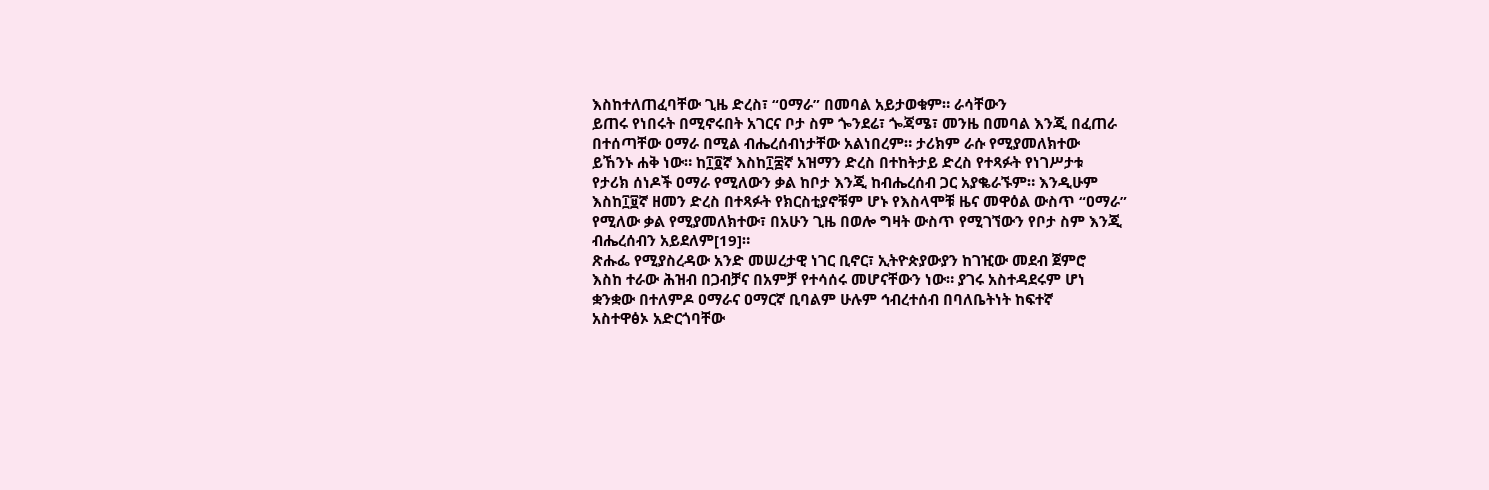እስከተለጠፈባቸው ጊዜ ድረስ፣ “ዐማራ” በመባል አይታወቁም። ራሳቸውን
ይጠሩ የነበሩት በሚኖሩበት አገርና ቦታ ስም ጐንደሬ፣ ጐጃሜ፣ መንዜ በመባል እንጂ በፈጠራ
በተሰጣቸው ዐማራ በሚል ብሔረሰብነታቸው አልነበረም። ታሪክም ራሱ የሚያመለክተው
ይኸንኑ ሐቅ ነው። ከ፲፬ኛ እስከ፲፰ኛ አዝማን ድረስ በተከትታይ ድረስ የተጻፉት የነገሥታቱ
የታሪክ ሰነዶች ዐማራ የሚለውን ቃል ከቦታ እንጂ ከብሔረሰብ ጋር አያቈራኙም። እንዲሁም
እስከ፲፱ኛ ዘመን ድረስ በተጻፉት የክርስቲያኖቹም ሆኑ የእስላሞቹ ዜና መዋዕል ውስጥ “ዐማራ”
የሚለው ቃል የሚያመለክተው፣ በአሁን ጊዜ በወሎ ግዛት ውስጥ የሚገኘውን የቦታ ስም እንጂ
ብሔረሰብን አይደለም[19]።
ጽሑፌ የሚያስረዳው አንድ መሠረታዊ ነገር ቢኖር፣ ኢትዮጵያውያን ከገዢው መደብ ጀምሮ
እስከ ተራው ሕዝብ በጋብቻና በአምቻ የተሳሰሩ መሆናቸውን ነው። ያገሩ አስተዳደሩም ሆነ
ቋንቋው በተለምዶ ዐማራና ዐማርኛ ቢባልም ሁሉም ኅብረተሰብ በባለቤትነት ከፍተኛ
አስተዋፅኦ አድርጎባቸው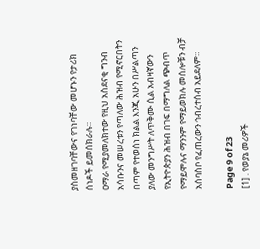ያስመዘገባቸውና የገነባቸው መሆኑን የታሪክ ሰነዶች ይመሰክራሉ።
ዐማራ የሚያመለክተው የዚህ አስደናቂ ግንብ አሳቡንና መሠረቱን የጣለው ሕዝብ የሚኖርበትን
በጣም የተወሰነ ክልል እንጂ አሁን በሥልጣን ያለው መንግሥት ለጥቅሙ ሲል አብዛኛውን
የኢትዮጵያን ሕዝብ በገፍ በማግለል ጭብጥ የማይሞሉና ማንንም የማይወክሉ መሰሎቹን ብቻ
አሰባስቦ የፈጠረውን ኅብረተሰብ አይደለም።

Page 9 of 23
[1] . የወያኔ መሪዎች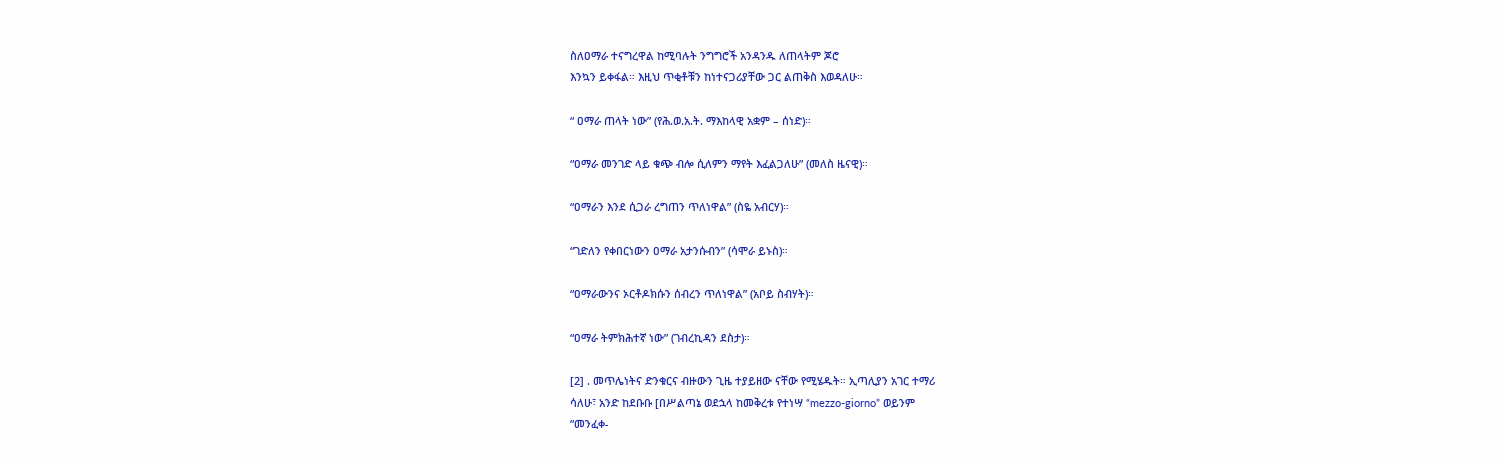ስለዐማራ ተናግረዋል ከሚባሉት ንግግሮች አንዳንዱ ለጠላትም ጆሮ
እንኳን ይቀፋል። እዚህ ጥቂቶቹን ከነተናጋሪያቸው ጋር ልጠቅስ እወዳለሁ።

“ ዐማራ ጠላት ነው” (የሕ.ወ.አ.ት. ማእከላዊ አቋም – ሰነድ)።

“ዐማራ መንገድ ላይ ቁጭ ብሎ ሲለምን ማየት እፈልጋለሁ” (መለስ ዜናዊ)።

“ዐማራን እንደ ሲጋራ ረግጠን ጥለነዋል” (ስዬ አብርሃ)።

“ገድለን የቀበርነውን ዐማራ አታንሱብን” (ሳሞራ ይኑስ)።

“ዐማራውንና ኦርቶዶክሱን ሰብረን ጥለነዋል” (አቦይ ስብሃት)።

“ዐማራ ትምክሕተኛ ነው” (ገብረኪዳን ደስታ)።

[2] . መጥሌነትና ድንቁርና ብዙውን ጊዜ ተያይዘው ናቸው የሚሄዱት። ኢጣሊያን አገር ተማሪ
ሳለሁ፣ አንድ ከደቡቡ [በሥልጣኔ ወደኋላ ከመቅረቱ የተነሣ “mezzo-giorno” ወይንም
“መንፈቀ-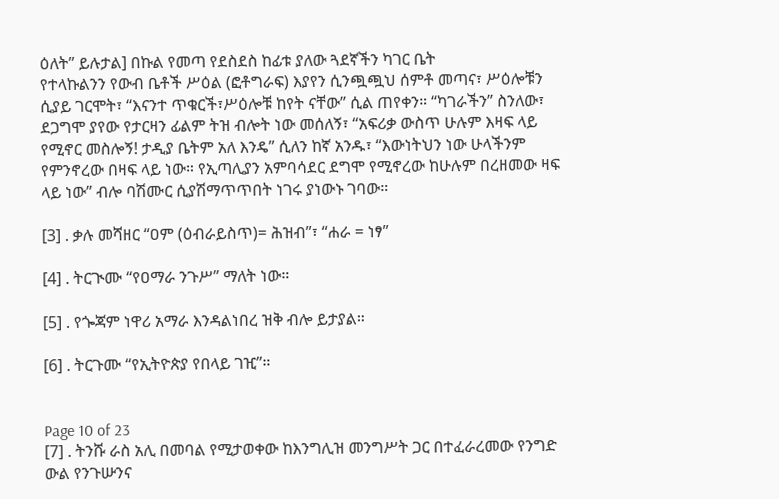ዕለት” ይሉታል] በኩል የመጣ የደስደስ ከፊቱ ያለው ጓደኛችን ካገር ቤት
የተላኩልንን የውብ ቤቶች ሥዕል (ፎቶግራፍ) እያየን ሲንጯጯህ ሰምቶ መጣና፣ ሥዕሎቹን
ሲያይ ገርሞት፣ “እናንተ ጥቁርች፣ሥዕሎቹ ከየት ናቸው” ሲል ጠየቀን። “ካገራችን” ስንለው፣
ደጋግሞ ያየው የታርዛን ፊልም ትዝ ብሎት ነው መሰለኝ፣ “አፍሪቃ ውስጥ ሁሉም እዛፍ ላይ
የሚኖር መስሎኝ! ታዲያ ቤትም አለ እንዴ” ሲለን ከኛ አንዱ፣ “እውነትህን ነው ሁላችንም
የምንኖረው በዛፍ ላይ ነው። የኢጣሊያን አምባሳደር ደግሞ የሚኖረው ከሁሉም በረዘመው ዛፍ
ላይ ነው” ብሎ ባሽሙር ሲያሽማጥጥበት ነገሩ ያነውኑ ገባው።

[3] . ቃሉ መሻዘር “ዐም (ዕብራይስጥ)= ሕዝብ”፣ “ሐራ = ነፃ”

[4] . ትርጒሙ “የዐማራ ንጉሥ” ማለት ነው።

[5] . የጐጃም ነዋሪ አማራ እንዳልነበረ ዝቅ ብሎ ይታያል።

[6] . ትርጉሙ “የኢትዮጵያ የበላይ ገዢ”።


Page 10 of 23
[7] . ትንሹ ራስ አሊ በመባል የሚታወቀው ከእንግሊዝ መንግሥት ጋር በተፈራረመው የንግድ
ውል የንጉሡንና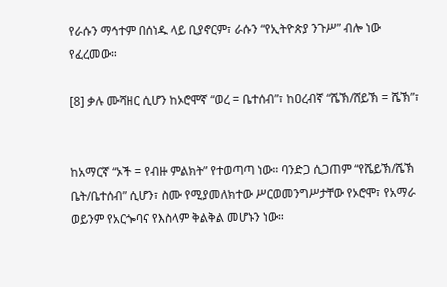የራሱን ማኅተም በሰነዱ ላይ ቢያኖርም፣ ራሱን “የኢትዮጵያ ንጉሥ” ብሎ ነው
የፈረመው።

[8] ቃሉ ሙሻዘር ሲሆን ከኦሮሞኛ “ወረ = ቤተሰብ”፣ ከዐረብኛ “ሼኽ/ሸይኽ = ሼኽ”፣


ከአማርኛ “ኦች = የብዙ ምልክት” የተወጣጣ ነው። ባንድጋ ሲጋጠም “የሼይኽ/ሼኽ
ቤት/ቤተሰብ” ሲሆን፣ ስሙ የሚያመለክተው ሥርወመንግሥታቸው የኦሮሞ፣ የአማራ
ወይንም የአርጐባና የእስላም ቅልቅል መሆኑን ነው።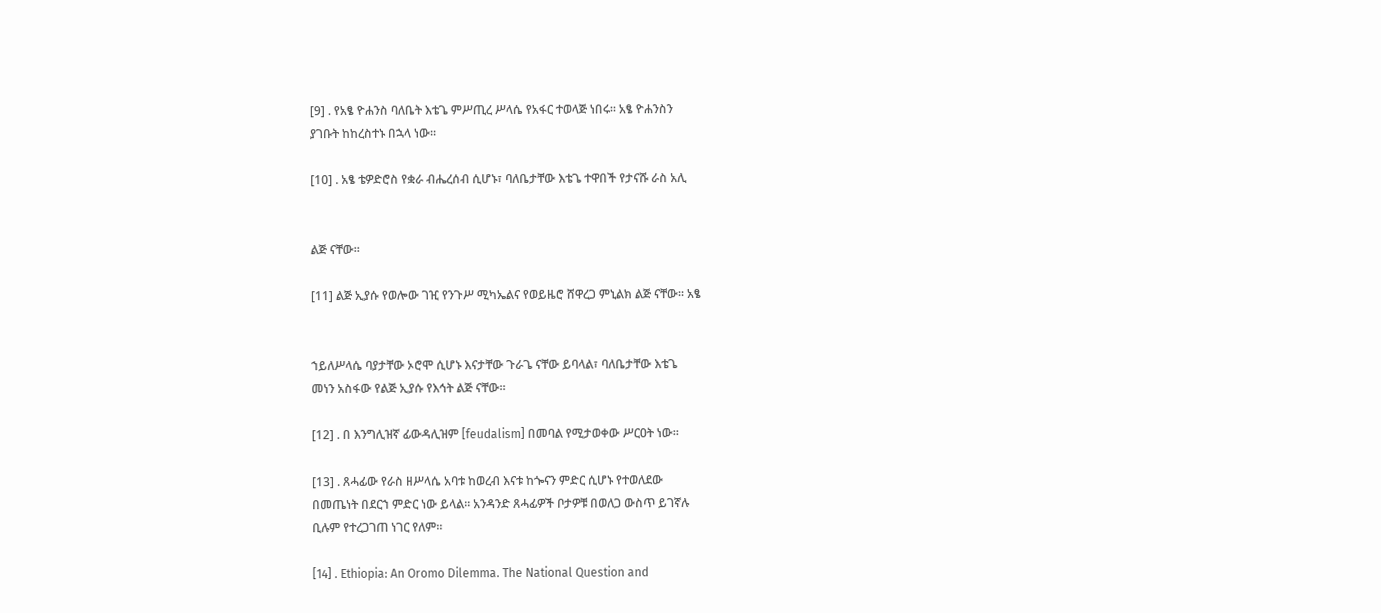[9] . የአፄ ዮሐንስ ባለቤት እቴጌ ምሥጢረ ሥላሴ የአፋር ተወላጅ ነበሩ። አፄ ዮሐንስን
ያገቡት ከከረስተኑ በኋላ ነው።

[10] . አፄ ቴዎድሮስ የቋራ ብሔረሰብ ሲሆኑ፣ ባለቤታቸው እቴጌ ተዋበች የታናሹ ራስ አሊ


ልጅ ናቸው።

[11] ልጅ ኢያሱ የወሎው ገዢ የንጉሥ ሚካኤልና የወይዜሮ ሸዋረጋ ምኒልክ ልጅ ናቸው። አፄ


ኀይለሥላሴ ባያታቸው ኦሮሞ ሲሆኑ እናታቸው ጉራጌ ናቸው ይባላል፣ ባለቤታቸው እቴጌ
መነን አስፋው የልጅ ኢያሱ የእኅት ልጅ ናቸው።

[12] . በ እንግሊዝኛ ፊውዳሊዝም [feudalism] በመባል የሚታወቀው ሥርዐት ነው።

[13] . ጸሓፊው የራስ ዘሥላሴ አባቱ ከወረብ እናቱ ከጐናን ምድር ሲሆኑ የተወለደው
በመጤነት በደርኀ ምድር ነው ይላል። አንዳንድ ጸሓፊዎች ቦታዎቹ በወለጋ ውስጥ ይገኛሉ
ቢሉም የተረጋገጠ ነገር የለም።

[14] . Ethiopia: An Oromo Dilemma. The National Question and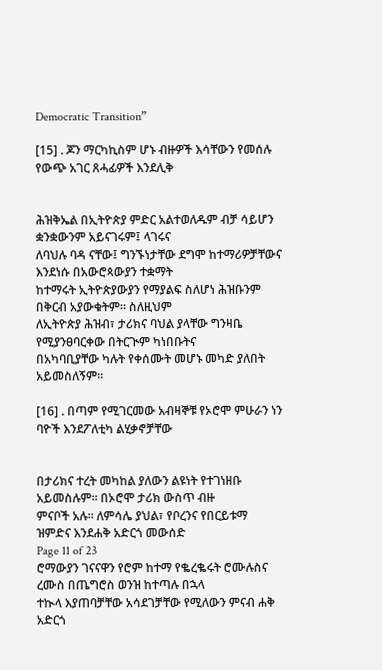Democratic Transition”

[15] . ጆን ማርካኪስም ሆኑ ብዙዎች እሳቸውን የመሰሉ የውጭ አገር ጸሓፊዎች እንደሊቅ


ሕዝቅኤል በኢትዮጵያ ምድር አልተወለዱም ብቻ ሳይሆን ቋንቋውንም አይናገሩም፤ ላገሩና
ለባህሉ ባዳ ናቸው፤ ግንኙነታቸው ደግሞ ከተማሪዎቻቸውና እንደነሱ በአውሮጳውያን ተቋማት
ከተማሩት ኢትዮጵያውያን የማያልፍ ስለሆነ ሕዝቡንም በቅርብ አያውቁትም። ስለዚህም
ለኢትዮጵያ ሕዝብ፣ ታሪክና ባህል ያላቸው ግንዛቤ የሚያንፀባርቀው በትርጒም ካነበቡትና
በአካባቢያቸው ካሉት የቀሰሙት መሆኑ መካድ ያለበት አይመስለኝም።

[16] . በጣም የሚገርመው አብዛኞቹ የኦሮሞ ምሁራን ነን ባዮች እንደፖለቲካ ልሂቃኖቻቸው


በታሪክና ተረት መካከል ያለውን ልዩነት የተገነዘቡ አይመስሉም። በኦሮሞ ታሪክ ውስጥ ብዙ
ምናቦች አሉ። ለምሳሌ ያህል፣ የቦረንና የበርይቱማ ዝምድና እንደሐቅ አድርጎ መውሰድ
Page 11 of 23
ሮማውያን ገናናዋን የሮም ከተማ የቈረቈሩት ሮሙሉስና ረሙስ በጤግሮስ ወንዝ ከተጣሉ በኋላ
ተኲላ እያጠባቻቸው አሳደገቻቸው የሚለውን ምናብ ሐቅ አድርጎ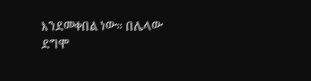እንደመቀበል ነው። በሌላው
ደግሞ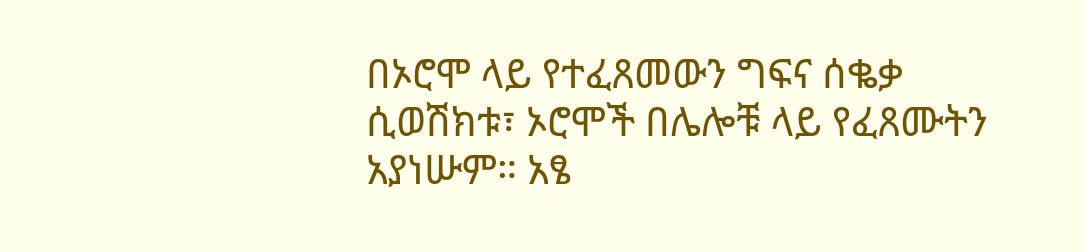በኦሮሞ ላይ የተፈጸመውን ግፍና ሰቈቃ ሲወሽክቱ፣ ኦሮሞች በሌሎቹ ላይ የፈጸሙትን
አያነሡም። አፄ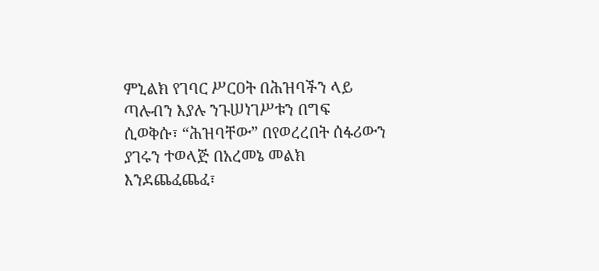ምኒልክ የገባር ሥርዐት በሕዝባችን ላይ ጣሉብን እያሉ ንጉሠነገሥቱን በግፍ
ሲወቅሱ፣ “ሕዝባቸው” በየወረረበት ሰፋሪውን ያገሩን ተወላጅ በአረመኔ መልክ
እንደጨፈጨፈ፣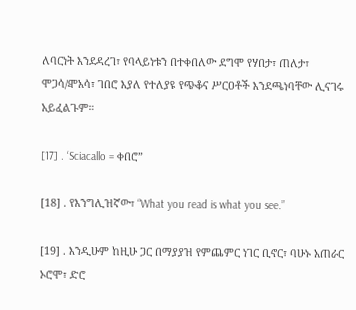ለባርነት እንደዳረገ፣ የባላይነቱን በተቀበለው ደግሞ የሃበታ፣ ጠለታ፣
ሞጋሳ/ⶁአሳ፣ ገበሮ እያለ የተለያዩ የጭቆና ሥርዐቶች እንደጫነባቸው ሊናገሩ አይፈልጉም።

[17] . ‘Sciacallo = ቀበሮ”

[18] . የእንግሊዝኛው፣ “What you read is what you see.”

[19] . እንዲሁም ከዚሁ ጋር በማያያዝ የምጨምር ነገር ቢኖር፣ ባሁኑ አጠራር ኦሮሞ፣ ድሮ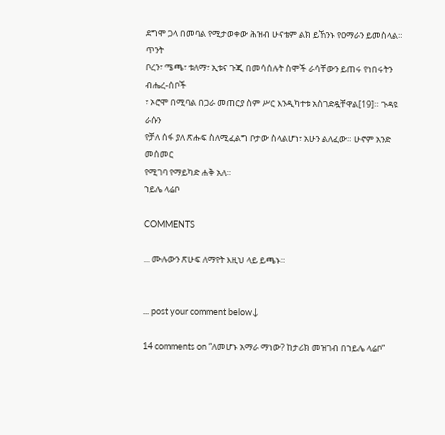ደግሞ ጋላ በመባል የሚታወቀው ሕዝብ ሁናቴም ልክ ይኸንኑ የዐማራን ይመስላል። ጥንት
ቦረን፣ ሜጫ፣ ቱለማ፣ ኢቱና ጉጂ በመሳሰሉት ስሞች ራሳቸውን ይጠሩ የነበሩትን ብሔረ-ሰቦች
፣ ኦሮሞ በሚባል በጋራ መጠርያ ስም ሥር እንዲካተቱ አስገድዷቸዋል[19]። ጉዳዩ ራሱን
የቻለ ሰፋ ያለ ጽሑፍ ስለሚፈልግ ቦታው ስላልሆነ፣ አሁን ልለፈው። ሁኖም አንድ መሰመር
የሚገባ የማይካድ ሐቅ አለ።
ኀይሌ ላሬቦ

COMMENTS

... ሙሉውን ጽሁፍ ለማየት እዚህ ላይ ይጫኑ።


... post your comment below↓

14 comments on “ለመሆኑ አማራ ማነው? ከታሪክ መዝገብ በኀይሌ ላሬቦ”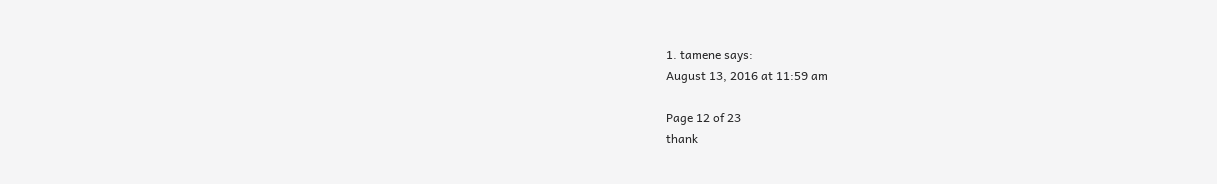1. tamene says:
August 13, 2016 at 11:59 am

Page 12 of 23
thank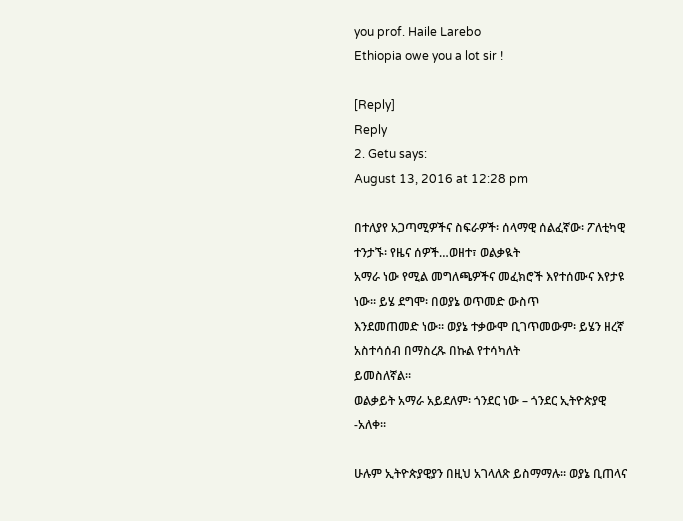you prof. Haile Larebo
Ethiopia owe you a lot sir !

[Reply]
Reply
2. Getu says:
August 13, 2016 at 12:28 pm

በተለያየ አጋጣሚዎችና ስፍራዎች፡ ሰላማዊ ሰልፈኛው፡ ፖለቲካዊ ተንታኙ፡ የዜና ሰዎች…ወዘተ፣ ወልቃዪት
አማራ ነው የሚል መግለጫዎችና መፈክሮች እየተሰሙና እየታዩ ነው። ይሄ ደግሞ፡ በወያኔ ወጥመድ ውስጥ
እንደመጠመድ ነው። ወያኔ ተቃውሞ ቢገጥመውም፡ ይሄን ዘረኛ አስተሳሰብ በማስረጹ በኩል የተሳካለት
ይመስለኛል።
ወልቃይት አማራ አይደለም፡ ጎንደር ነው – ጎንደር ኢትዮጵያዊ -አለቀ።

ሁሉም ኢትዮጵያዊያን በዚህ አገላለጽ ይስማማሉ። ወያኔ ቢጠላና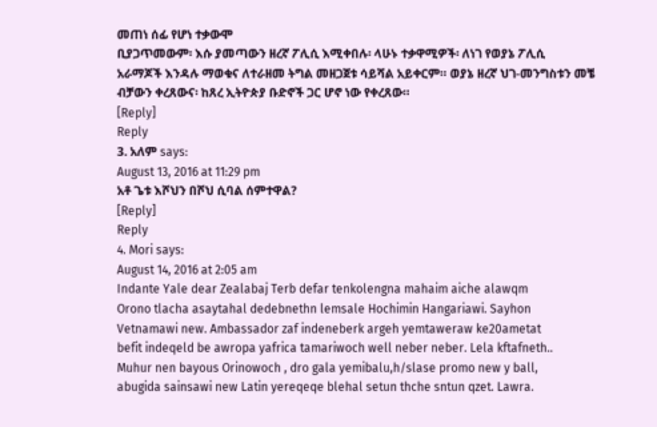መጠነ ሰፊ የሆነ ተቃውሞ
ቢያጋጥመውም፡ እሱ ያመጣውን ዘረኛ ፖሊሲ እሚቀበሉ፡ ላሁኑ ተቃዋሚዎች፡ ለነገ የወያኔ ፖሊሲ
አራማጆች እንዳሉ ማወቁና ለተራዘመ ትግል መዘጋጀቱ ሳይሻል አይቀርም። ወያኔ ዘረኛ ህገ-መንግስቱን መቼ
ብቻውን ቀረጸውና፡ ከጸረ ኢትዮጵያ ቡድኖች ጋር ሆኖ ነው የቀረጸው።
[Reply]
Reply
3. አለም says:
August 13, 2016 at 11:29 pm
አቶ ጌቱ እሾህን በሾህ ሲባል ሰምተዋል?
[Reply]
Reply
4. Mori says:
August 14, 2016 at 2:05 am
Indante Yale dear Zealabaj Terb defar tenkolengna mahaim aiche alawqm
Orono tlacha asaytahal dedebnethn lemsale Hochimin Hangariawi. Sayhon
Vetnamawi new. Ambassador zaf indeneberk argeh yemtaweraw ke20ametat
befit indeqeld be awropa yafrica tamariwoch well neber neber. Lela kftafneth..
Muhur nen bayous Orinowoch , dro gala yemibalu,h/slase promo new y ball,
abugida sainsawi new Latin yereqeqe blehal setun thche sntun qzet. Lawra.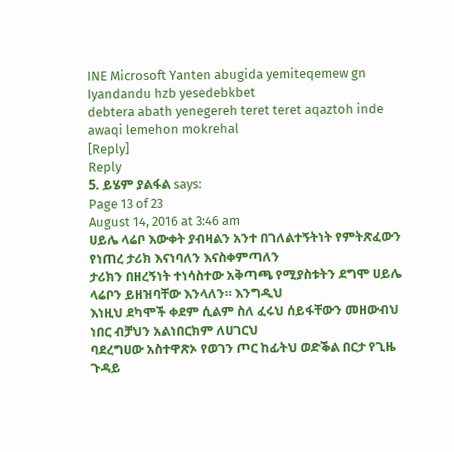INE Microsoft Yanten abugida yemiteqemew gn Iyandandu hzb yesedebkbet
debtera abath yenegereh teret teret aqaztoh inde awaqi lemehon mokrehal
[Reply]
Reply
5. ይሄም ያልፋል says:
Page 13 of 23
August 14, 2016 at 3:46 am
ሀይሌ ላሬቦ እውቀት ያብዛልን አንተ በገለልተኝትነት የምትጽፈውን የነጠረ ታሪክ እናነባለን እናስቀምጣለን
ታሪክን በዘረኝነት ተነሳስተው አቅጣጫ የሚያስቱትን ደግሞ ሀይሌ ላሬቦን ይዘዝባቸው እንላለን። እንግዲህ
እነዚህ ደካሞች ቀደም ሲልም ስለ ፈሩህ ሰይፋቸውን መዘውብህ ነበር ብቻህን አልነበርክም ለሀገርህ
ባደረግሀው አስተዋጽኦ የወገን ጦር ከፊትህ ወድቕል በርታ የጊዜ ጉዳይ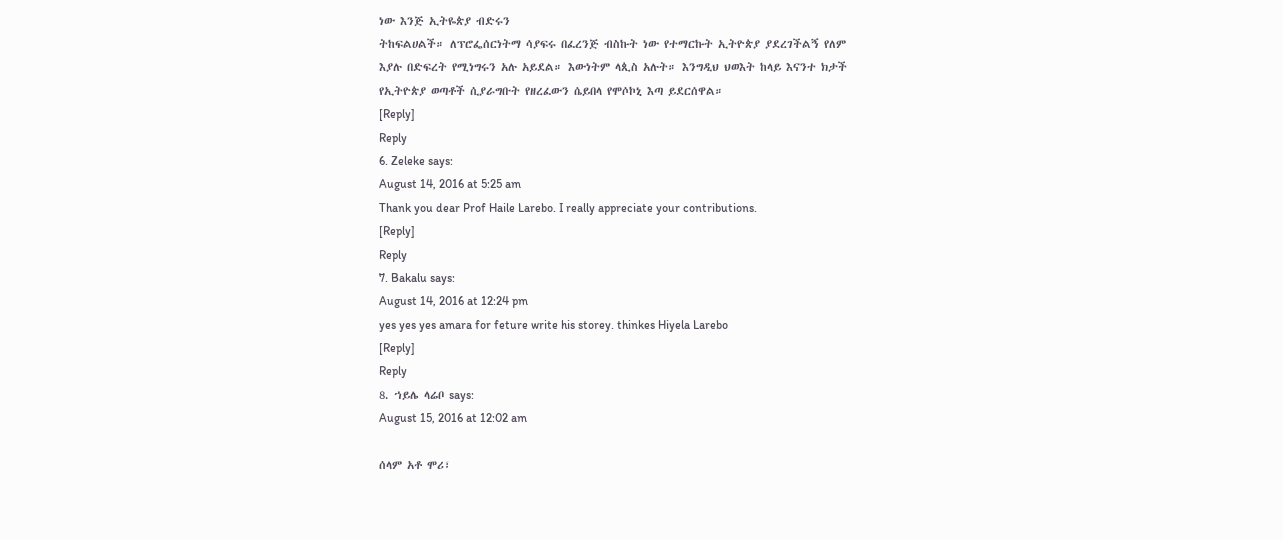ነው እንጅ ኢትዬጵያ ብድሩን
ትከፍልሀልች። ለፕሮፌሰርነትማ ሳያፍሩ በፈረንጅ ብስኩት ነው የተማርኩት ኢትዮጵያ ያደረገችልኝ የለም
እያሉ በድፍረት የሚነግሩን አሉ አይደል። እውነትም ላጲስ አሉት። እንግዲህ ህወእት ከላይ እናንተ ክታች
የኢትዮጵያ ወጣቶች ሲያራግቡት የዘረፈውን ሴይበላ የሞሶኮኒ እጣ ይደርሰዋል።
[Reply]
Reply
6. Zeleke says:
August 14, 2016 at 5:25 am
Thank you dear Prof Haile Larebo. I really appreciate your contributions.
[Reply]
Reply
7. Bakalu says:
August 14, 2016 at 12:24 pm
yes yes yes amara for feture write his storey. thinkes Hiyela Larebo
[Reply]
Reply
8. ኀይሌ ላሬቦ says:
August 15, 2016 at 12:02 am

ሰላም አቶ ሞሪ፣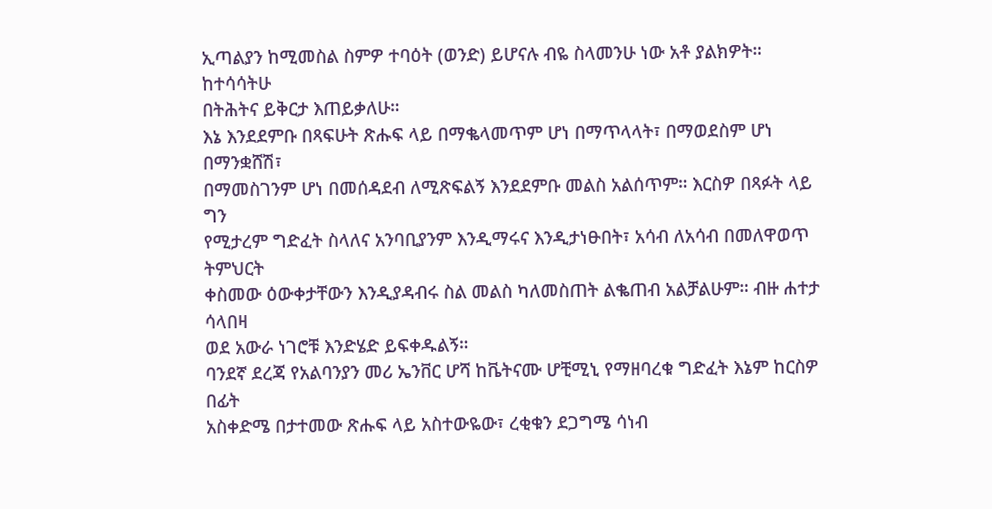ኢጣልያን ከሚመስል ስምዎ ተባዕት (ወንድ) ይሆናሉ ብዬ ስላመንሁ ነው አቶ ያልክዎት። ከተሳሳትሁ
በትሕትና ይቅርታ እጠይቃለሁ።
እኔ እንደደምቡ በጻፍሁት ጽሑፍ ላይ በማቈላመጥም ሆነ በማጥላላት፣ በማወደስም ሆነ በማንቋሸሽ፣
በማመስገንም ሆነ በመሰዳደብ ለሚጽፍልኝ እንደደምቡ መልስ አልሰጥም። እርስዎ በጻፉት ላይ ግን
የሚታረም ግድፈት ስላለና አንባቢያንም እንዲማሩና እንዲታነፁበት፣ አሳብ ለአሳብ በመለዋወጥ ትምህርት
ቀስመው ዕውቀታቸውን እንዲያዳብሩ ስል መልስ ካለመስጠት ልቈጠብ አልቻልሁም። ብዙ ሐተታ ሳላበዛ
ወደ አውራ ነገሮቹ እንድሄድ ይፍቀዱልኝ።
ባንደኛ ደረጃ የአልባንያን መሪ ኤንቨር ሆሻ ከቬትናሙ ሆቺሚኒ የማዘባረቁ ግድፈት እኔም ከርስዎ በፊት
አስቀድሜ በታተመው ጽሑፍ ላይ አስተውዬው፣ ረቂቁን ደጋግሜ ሳነብ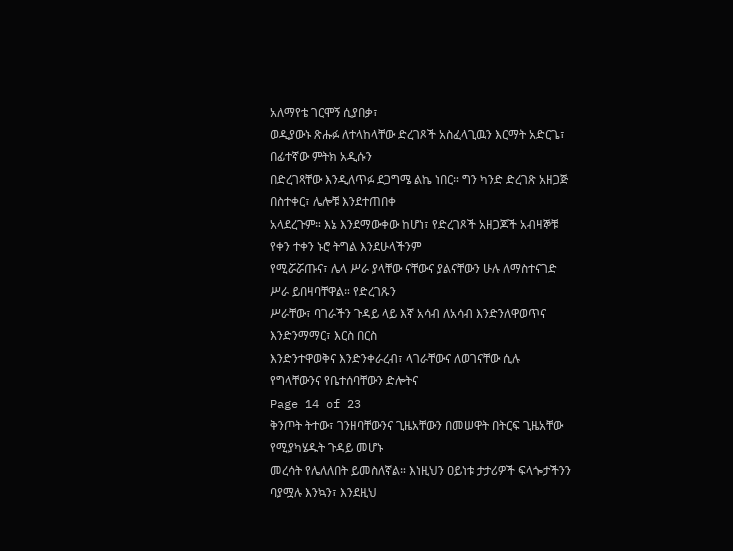አለማየቴ ገርሞኝ ሲያበቃ፣
ወዲያውኑ ጽሑፉ ለተላከላቸው ድረገጾች አስፈላጊዉን እርማት አድርጌ፣ በፊተኛው ምትክ አዲሱን
በድረገጻቸው እንዲለጥፉ ደጋግሜ ልኬ ነበር። ግን ካንድ ድረገጽ አዘጋጅ በስተቀር፣ ሌሎቹ እንደተጠበቀ
አላደረጉም። እኔ እንደማውቀው ከሆነ፣ የድረገጾች አዘጋጆች አብዛኞቹ የቀን ተቀን ኑሮ ትግል እንደሁላችንም
የሚሯሯጡና፣ ሌላ ሥራ ያላቸው ናቸውና ያልናቸውን ሁሉ ለማስተናገድ ሥራ ይበዛባቸዋል። የድረገጹን
ሥራቸው፣ ባገራችን ጉዳይ ላይ እኛ አሳብ ለአሳብ እንድንለዋወጥና እንድንማማር፣ እርስ በርስ
እንድንተዋወቅና እንድንቀራረብ፣ ላገራቸውና ለወገናቸው ሲሉ የግላቸውንና የቤተሰባቸውን ድሎትና
Page 14 of 23
ቅንጦት ትተው፣ ገንዘባቸውንና ጊዜአቸውን በመሠዋት በትርፍ ጊዜአቸው የሚያካሄዱት ጉዳይ መሆኑ
መረሳት የሌለለበት ይመስለኛል። እነዚህን ዐይነቱ ታታሪዎች ፍላጐታችንን ባያሟሉ እንኳን፣ እንደዚህ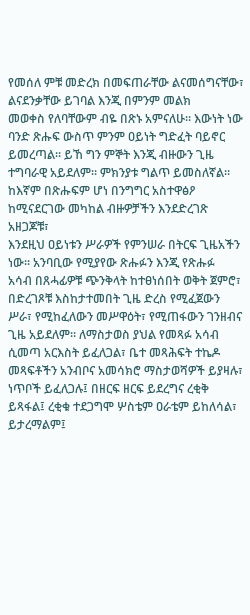የመሰለ ምቹ መድረክ በመፍጠራቸው ልናመሰግናቸው፣ ልናደንቃቸው ይገባል እንጂ በምንም መልክ
መወቀስ የለባቸውም ብዬ በጽኑ አምናለሁ። እውነት ነው ባንድ ጽሑፍ ውስጥ ምንም ዐይነት ግድፈት ባይኖር
ይመረጣል። ይኸ ግን ምኞት እንጂ ብዙውን ጊዜ ተግባራዊ አይደለም። ምክንያቱ ግልጥ ይመስለኛል።
ከእኛም በጽሑፍም ሆነ በንግግር አስተዋፅዖ ከሚናደርገው መካከል ብዙዎቻችን እንደድረገጽ አዘጋጆቹ፣
እንደዚህ ዐይነቱን ሥራዎች የምንሠራ በትርፍ ጊዜአችን ነው። አንባቢው የሚያየው ጽሑፉን እንጂ የጽሑፉ
አሳብ በጸሓፊዎቹ ጭንቅላት ከተፀነሰበት ወቅት ጀምሮ፣ በድረገጾቹ እስከታተመበት ጊዜ ድረስ የሚፈጀውን
ሥራ፣ የሚከፈለውን መሥዋዕት፣ የሚጠፋውን ገንዘብና ጊዜ አይደለም። ለማስታወስ ያህል የመጻፉ አሳብ
ሲመጣ አርእስት ይፈለጋል፣ ቤተ መጻሕፍት ተኬዶ መጻፍቶችን አንብቦና አመሳክሮ ማስታወሻዎች ይያዛሉ፣
ነጥቦች ይፈለጋሉ፤ በዘርፍ ዘርፍ ይደረግና ረቂቅ ይጻፋል፤ ረቂቁ ተደጋግሞ ሦስቴም ዐራቴም ይከለሳል፣
ይታረማልም፤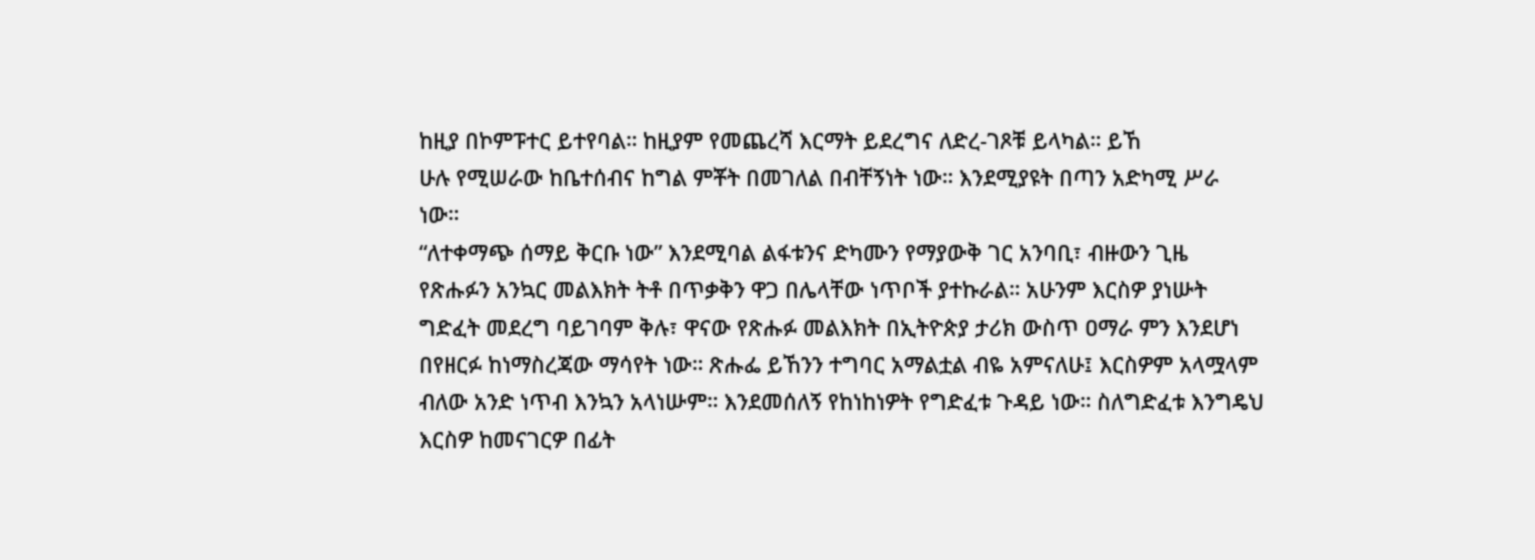ከዚያ በኮምፑተር ይተየባል። ከዚያም የመጨረሻ እርማት ይደረግና ለድረ-ገጾቹ ይላካል። ይኸ
ሁሉ የሚሠራው ከቤተሰብና ከግል ምቾት በመገለል በብቸኝነት ነው። እንደሚያዩት በጣን አድካሚ ሥራ
ነው።
“ለተቀማጭ ሰማይ ቅርቡ ነው” እንደሚባል ልፋቱንና ድካሙን የማያውቅ ገር አንባቢ፣ ብዙውን ጊዜ
የጽሑፉን አንኳር መልእክት ትቶ በጥቃቅን ዋጋ በሌላቸው ነጥቦች ያተኩራል። አሁንም እርስዎ ያነሡት
ግድፈት መደረግ ባይገባም ቅሉ፣ ዋናው የጽሑፉ መልእክት በኢትዮጵያ ታሪክ ውስጥ ዐማራ ምን እንደሆነ
በየዘርፉ ከነማስረጃው ማሳየት ነው። ጽሑፌ ይኸንን ተግባር አማልቷል ብዬ አምናለሁ፤ እርስዎም አላሟላም
ብለው አንድ ነጥብ እንኳን አላነሡም። እንደመሰለኝ የከነከነዎት የግድፈቱ ጉዳይ ነው። ስለግድፈቱ እንግዴህ
እርስዎ ከመናገርዎ በፊት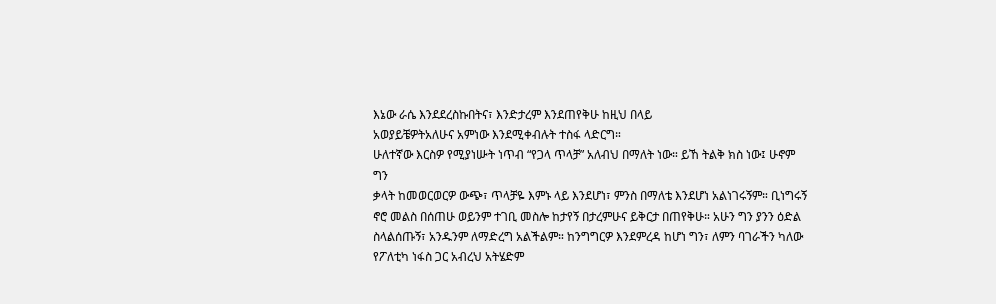እኔው ራሴ እንደደረስኩበትና፣ እንድታረም እንደጠየቅሁ ከዚህ በላይ
አወያይቼዎትአለሁና አምነው እንደሚቀብሉት ተስፋ ላድርግ።
ሁለተኛው እርስዎ የሚያነሡት ነጥብ “የጋላ ጥላቻ” አለብህ በማለት ነው። ይኸ ትልቅ ክስ ነው፤ ሁኖም ግን
ቃላት ከመወርወርዎ ውጭ፣ ጥላቻዬ እምኑ ላይ እንደሆነ፣ ምንስ በማለቴ እንደሆነ አልነገሩኝም። ቢነግሩኝ
ኖሮ መልስ በሰጠሁ ወይንም ተገቢ መስሎ ከታየኝ በታረምሁና ይቅርታ በጠየቅሁ። አሁን ግን ያንን ዕድል
ስላልሰጡኝ፣ አንዱንም ለማድረግ አልችልም። ከንግግርዎ እንደምረዳ ከሆነ ግን፣ ለምን ባገራችን ካለው
የፖለቲካ ነፋስ ጋር አብረህ አትሄድም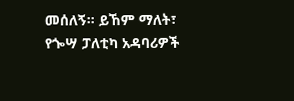መሰለኝ። ይኸም ማለት፣ የጐሣ ፓለቲካ አዳባሪዎች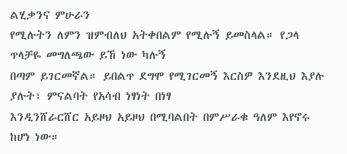ልሂቃንና ምሁራን
የሚሉትን ለምን ዝምብለህ አትቀበልም የሚሉኝ ይመስላል። የጋላ ጥላቻዬ መግለጫው ይኸ ነው ካሉኝ
በጣም ይገርመኛል። ይበልጥ ደግሞ የሚገርመኝ እርስዎ እንደዚህ እያሉ ያሉት፣ ምናልባት የአሳብ ነፃነት በነፃ
እንዲንሸራርሸር አይዞህ አይዞህ በሚባልበት በምሥራቁ ዓለም እየኖሩ ከሆነ ነው።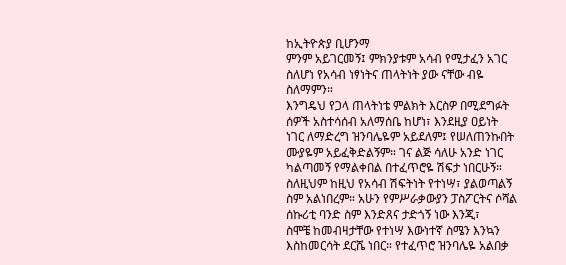ከኢትዮጵያ ቢሆንማ
ምንም አይገርመኝ፤ ምክንያቱም አሳብ የሚታፈን አገር ስለሆነ የአሳብ ነፃነትና ጠላትነት ያው ናቸው ብዬ
ስለማምን።
እንግዴህ የጋላ ጠላትነቴ ምልክት እርስዎ በሚደግፉት ሰዎች አስተሳሰብ አለማሰቤ ከሆነ፣ እንደዚያ ዐይነት
ነገር ለማድረግ ዝንባሌዬም አይደለም፤ የሠለጠንኩበት ሙያዬም አይፈቅድልኝም። ገና ልጅ ሳለሁ አንድ ነገር
ካልጣመኝ የማልቀበል በተፈጥሮዬ ሽፍታ ነበርሁኝ። ስለዚህም ከዚህ የአሳብ ሽፍትነት የተነሣ፣ ያልወጣልኝ
ስም አልነበረም። አሁን የምሥራቃውያን ፓስፖርትና ሶሻል ሰኩሪቲ ባንድ ስም እንድጸና ታድጎኝ ነው እንጂ፣
ስሞቼ ከመብዛታቸው የተነሣ እውነተኛ ስሜን እንኳን እስከመርሳት ደርሼ ነበር። የተፈጥሮ ዝንባሌዬ አልበቃ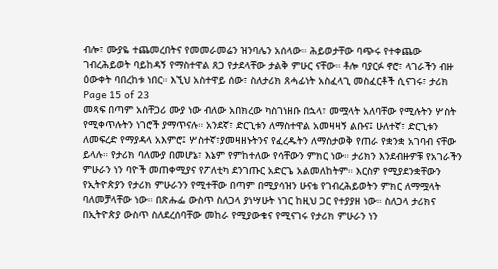ብሎ፣ ሙያዬ ተጨመረበትና የመመራመሬን ዝንባሌን አሰላው። ሕይወታቸው ባጭሩ የተቀጨው
ገብረሕይወት ባይከዳኝ የማስተዋል ጸጋ የታደላቸው ታልቅ ምሁር ናቸው። ቶሎ ባያርፉ ኖሮ፣ ላገራችን ብዙ
ዕውቀት ባበረከቱ ነበር። እኚህ አስተዋይ ሰው፣ ስለታሪክ ጸሓፊነት አስፈላጊ መስፈርቶች ሲናገሩ፣ ታሪክ
Page 15 of 23
መጻፍ በጣም አስቸጋሪ ሙያ ነው ብለው አበክረው ካስገነዘቡ በኋላ፣ መሟላት አለባቸው የሚሉትን ሦስት
የሚቀጥሉትን ነገሮች ያማጥናሉ። አንደኛ፣ ድርጊቱን ለማስተዋል አመዛዛኝ ልቡና፤ ሁለተኛ፣ ድርጊቱን
ለመፍረድ የማያዳላ አእምሮ፤ ሦስተኛ፣ያመዛዘኑትንና የፈረዱትን ለማስታወቅ የጠራ የቋንቋ አገባብ ናቸው
ይላሉ። የታሪክ ባለሙያ በመሆኔ፣ እኔም የምከተለው የሳቸውን ምክር ነው። ታሪክን እንደብዙዎቹ የአገራችን
ምሁራን ነን ባዮች መጠቀሚያና የፖለቲካ ደንገጡር አድርጌ አልመለከትም። እርስዎ የሚያደንቋቸውን
የኢትዮጵያን የታሪክ ምሁራንን የሚተቸው በጣም በሚያሳዝን ሁናቴ የገብረሕይወትን ምክር ለማሟላት
ባለመቻላቸው ነው። በጽሑፌ ውስጥ ስለጋላ ያነሣሁት ነገር ከዚህ ጋር የተያያዘ ነው። ስለጋላ ታሪክና
በኢትዮጵያ ውስጥ ስለደረሰባቸው መከራ የሚያውቁና የሚናገሩ የታሪክ ምሁራን ነን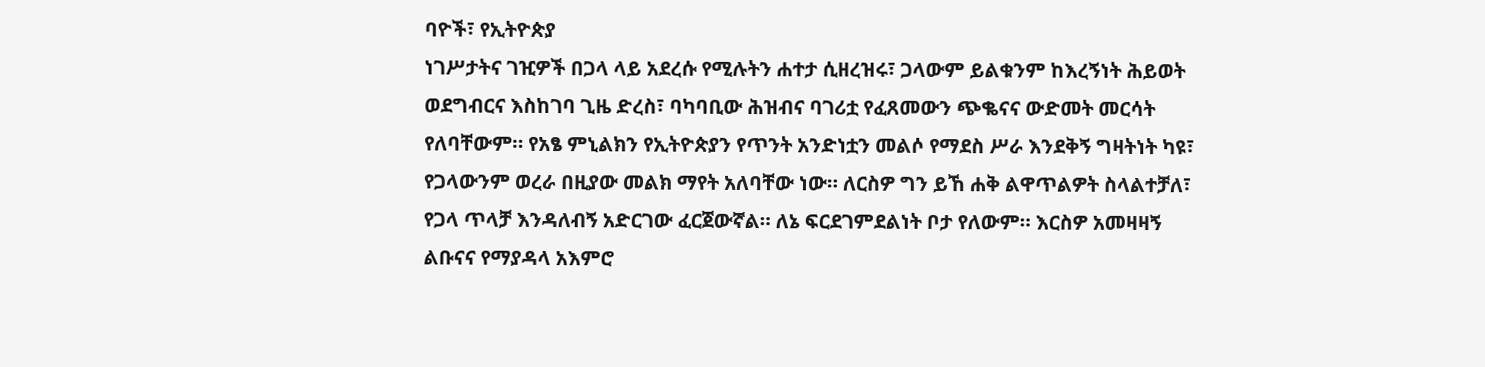ባዮች፣ የኢትዮጵያ
ነገሥታትና ገዢዎች በጋላ ላይ አደረሱ የሚሉትን ሐተታ ሲዘረዝሩ፣ ጋላውም ይልቁንም ከእረኝነት ሕይወት
ወደግብርና እስከገባ ጊዜ ድረስ፣ ባካባቢው ሕዝብና ባገሪቷ የፈጸመውን ጭቈናና ውድመት መርሳት
የለባቸውም። የአፄ ምኒልክን የኢትዮጵያን የጥንት አንድነቷን መልሶ የማደስ ሥራ እንደቅኝ ግዛትነት ካዩ፣
የጋላውንም ወረራ በዚያው መልክ ማየት አለባቸው ነው። ለርስዎ ግን ይኸ ሐቅ ልዋጥልዎት ስላልተቻለ፣
የጋላ ጥላቻ እንዳለብኝ አድርገው ፈርጀውኛል። ለኔ ፍርደገምደልነት ቦታ የለውም። እርስዎ አመዛዛኝ
ልቡናና የማያዳላ አእምሮ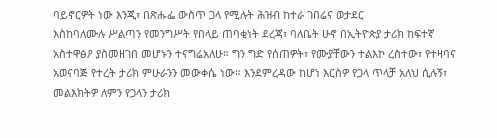ባይኖርዎት ነው እንጂ፣ በጽሑፌ ውስጥ ጋላ የሚሉት ሕዝብ ከተራ ገበሬና ወታደር
እስከባለሙሉ ሥልጣን የመንግሥት የበላይ ጠባቂነት ደረጃ፣ ባለቤት ሁኖ በኢትዮጵያ ታሪክ ከፍተኛ
አስተዋፅዖ ያስመዘገበ መሆኑን ተናግሬአለሁ። ግን ግድ የሰጠዎት፣ የሙያቸውን ተልእኮ ረስተው፣ የተዛባና
አወናባጅ የተረት ታሪክ ምሁራንን መውቀሴ ነው። እንደምረዳው ከሆነ እርስዎ የጋላ ጥላቻ አለህ ሲሉኝ፣
መልእክትዎ ለምን የጋላን ታሪክ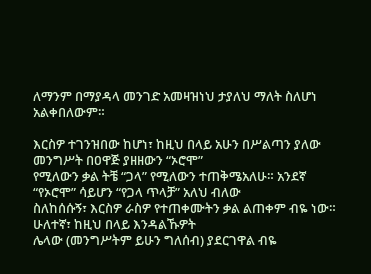ለማንም በማያዳላ መንገድ አመዛዝነህ ታያለህ ማለት ስለሆነ አልቀበለውም።

እርስዎ ተገንዝበው ከሆነ፣ ከዚህ በላይ አሁን በሥልጣን ያለው መንግሥት በዐዋጅ ያዘዘውን “ኦሮሞ”
የሚለውን ቃል ትቼ “ጋላ” የሚለውን ተጠቅሜአለሁ። አንደኛ “የኦሮሞ” ሳይሆን “የጋላ ጥላቻ” አለህ ብለው
ስለከሰሱኝ፣ እርስዎ ራስዎ የተጠቀሙትን ቃል ልጠቀም ብዬ ነው። ሁለተኛ፣ ከዚህ በላይ እንዳልኹዎት
ሌላው (መንግሥትም ይሁን ግለሰብ) ያደርገዋል ብዬ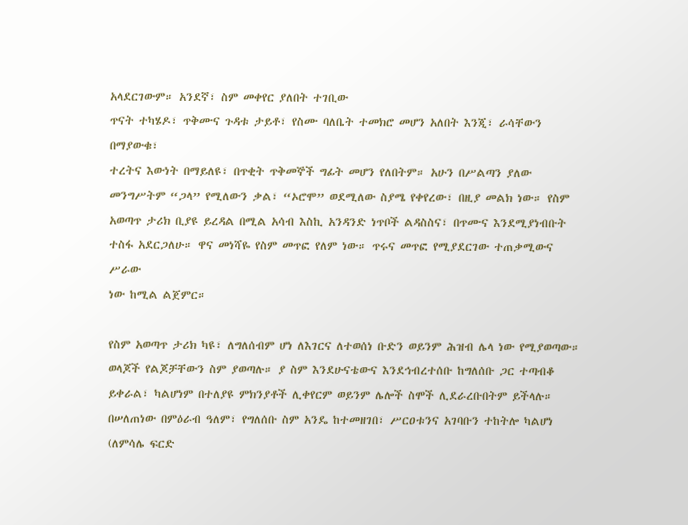አላደርገውም። አንደኛ፣ ስም መቀየር ያለበት ተገቢው
ጥናት ተካሄዶ፣ ጥቅሙና ጉዳቱ ታይቶ፣ የስሙ ባለቤት ተመክሮ መሆን አለበት እንጂ፣ ራሳቸውን በማያውቁ፣
ተረትና እውነት በማይለዩ፣ በጥቂት ጥቅመኞች ግፊት መሆን የለበትም። አሁን በሥልጣን ያለው
መንግሥትም “ጋላ” የሚለውን ቃል፣ “ኦሮሞ” ወደሚለው ስያሜ የቀየረው፣ በዚያ መልክ ነው። የስም
አወጣጥ ታሪክ ቢያዩ ይረዳል በሚል አሳብ እስኪ አንዳንድ ነጥቦች ልዳስስና፣ በጥሙና እንደሚያነብቡት
ተስፋ አደርጋለሁ። ዋና መነሻዬ የስም መጥፎ የለም ነው። ጥሩና መጥፎ የሚያደርገው ተጠቃሚውና ሥራው
ነው ከሚል ልጀምር።

የስም አወጣጥ ታሪክ ካዩ፣ ለግለሰብም ሆነ ለእገርና ለተወሰነ ቡድን ወይንም ሕዝብ ሌላ ነው የሚያወጣው።
ወላጆች የልጆቻቸውን ስም ያወጣሉ። ያ ስም እንደሁናቴውና እንደኅብረተሰቡ ከግለሰቡ ጋር ተጣብቆ
ይቀራል፣ ካልሆነም በተለያዩ ምክንያቶች ሊቀየርም ወይንም ሌሎች ስሞች ሊደራረቡበትም ይችላሉ።
በሠለጠነው በምዕራብ ዓለም፣ የግለሰቡ ስም አንዴ ከተመዘገበ፣ ሥርዐቱንና አገባቡን ተከትሎ ካልሆነ
(ለምሳሌ ፍርድ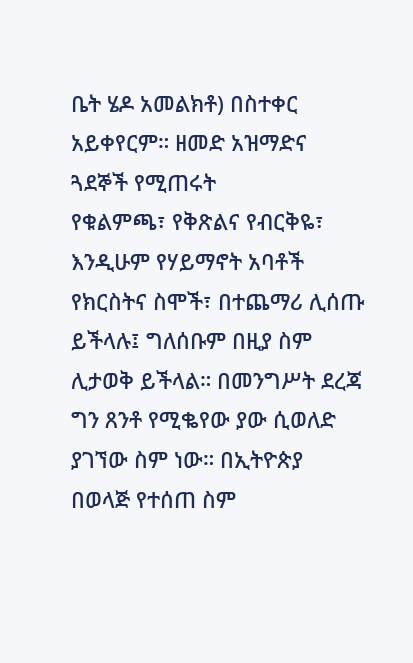ቤት ሄዶ አመልክቶ) በስተቀር አይቀየርም። ዘመድ አዝማድና ጓደኞች የሚጠሩት
የቁልምጫ፣ የቅጽልና የብርቅዬ፣ እንዲሁም የሃይማኖት አባቶች የክርስትና ስሞች፣ በተጨማሪ ሊሰጡ
ይችላሉ፤ ግለሰቡም በዚያ ስም ሊታወቅ ይችላል። በመንግሥት ደረጃ ግን ጸንቶ የሚቈየው ያው ሲወለድ
ያገኘው ስም ነው። በኢትዮጵያ በወላጅ የተሰጠ ስም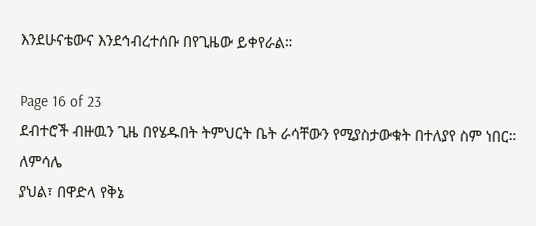እንደሁናቴውና እንደኅብረተሰቡ በየጊዜው ይቀየራል።

Page 16 of 23
ደብተሮች ብዙዉን ጊዜ በየሄዱበት ትምህርት ቤት ራሳቸውን የሚያስታውቁት በተለያየ ስም ነበር። ለምሳሌ
ያህል፣ በዋድላ የቅኔ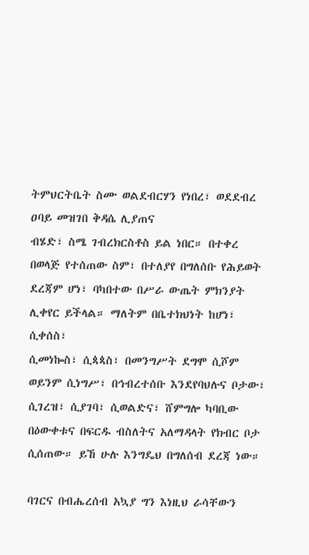ትምህርትቤት ስሙ ወልደብርሃን የነበረ፣ ወደደብረ ዐባይ መዝገበ ቅዳሴ ሊያጠና
ብሄድ፣ ስሜ ገብረክርስቶስ ይል ነበር። በተቀረ በወላጅ የተሰጠው ስም፣ በተለያየ በግለሰቡ የሕይወት
ደረጃም ሆነ፣ ባካበተው በሥራ ውጤት ምክንያት ሊቀየር ይችላል። ማለትም በቤተክህነት ከሆነ፣ ሲቀሰስ፣
ሲመነኰስ፣ ሲጳጳስ፣ በመንግሥት ደግሞ ሲሾም ወይንም ሲነግሥ፣ በኅብረተሰቡ እንደየባህሉና ቦታው፣
ሲገረዝ፣ ሲያገባ፣ ሲወልድና፣ ሸምግሎ ካባቢው በዕውቀቱና በፍርዱ ብስለትና አለማዳላት የክብር ቦታ
ሲሰጠው። ይኸ ሁሉ እንግዴህ በግለሰብ ደረጃ ነው።

ባገርና በብሔረሰብ አኳያ ግን እነዚህ ራሳቸውን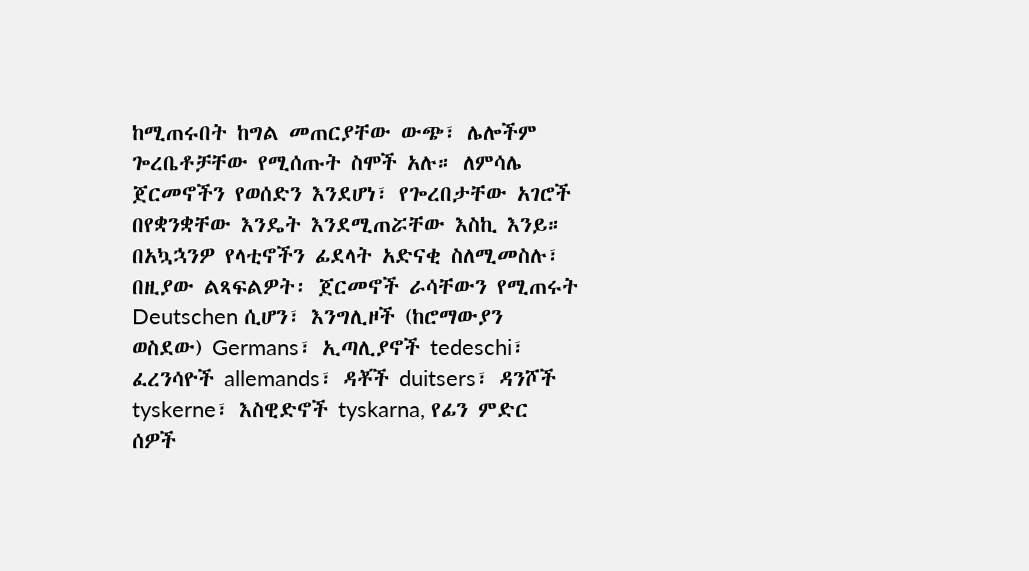ከሚጠሩበት ከግል መጠርያቸው ውጭ፣ ሌሎችም
ጐረቤቶቻቸው የሚሰጡት ስሞች አሉ። ለምሳሌ ጀርመኖችን የወሰድን እንደሆነ፣ የጐረበታቸው አገሮች
በየቋንቋቸው እንዴት እንደሚጠሯቸው እስኪ እንይ። በአኳኋንዎ የላቲኖችን ፊደላት አድናቂ ስለሚመስሉ፣
በዚያው ልጻፍልዎት፡ ጀርመኖች ራሳቸውን የሚጠሩት Deutschen ሲሆን፣ እንግሊዞች (ከሮማውያን
ወስደው) Germans፣ ኢጣሊያኖች tedeschi፣ ፈረንሳዮች allemands፣ ዳቾች duitsers፣ ዳንሾች
tyskerne፣ እስዊድኖች tyskarna, የፊን ምድር ሰዎች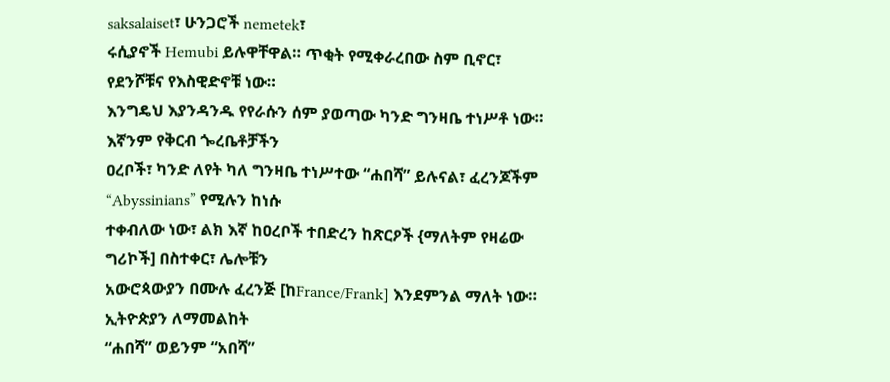saksalaiset፣ ሁንጋሮች nemetek፣
ሩሲያኖች Hemubi ይሉዋቸዋል። ጥቂት የሚቀራረበው ስም ቢኖር፣ የደንሾቹና የእስዊድኖቹ ነው።
እንግዴህ እያንዳንዱ የየራሱን ሰም ያወጣው ካንድ ግንዛቤ ተነሥቶ ነው። እኛንም የቅርብ ጐረቤቶቻችን
ዐረቦች፣ ካንድ ለየት ካለ ግንዛቤ ተነሥተው “ሐበሻ” ይሉናል፣ ፈረንጆችም “Abyssinians” የሚሉን ከነሱ
ተቀብለው ነው፣ ልክ እኛ ከዐረቦች ተበድረን ከጽርዖች {ማለትም የዛሬው ግሪኮች] በስተቀር፣ ሌሎቹን
አውሮጳውያን በሙሉ ፈረንጅ [ከFrance/Frank] እንደምንል ማለት ነው። ኢትዮጵያን ለማመልከት
“ሐበሻ” ወይንም “አበሻ”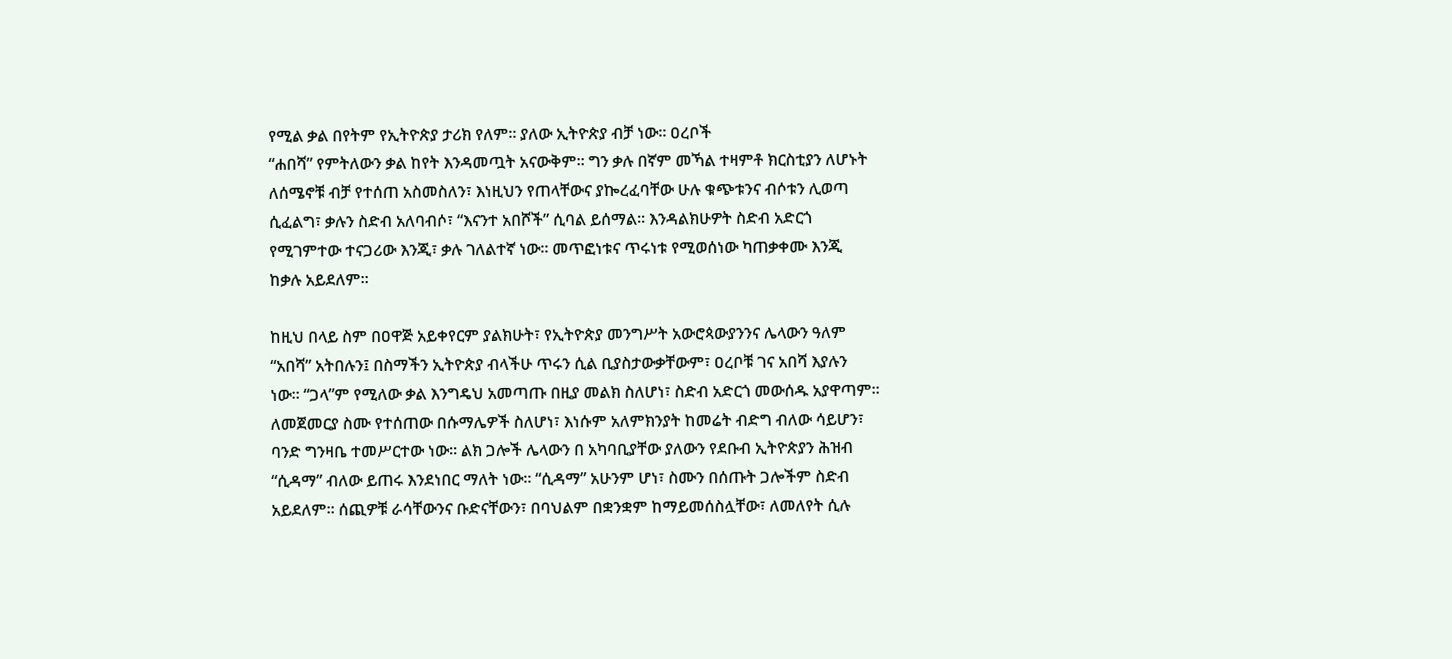የሚል ቃል በየትም የኢትዮጵያ ታሪክ የለም። ያለው ኢትዮጵያ ብቻ ነው። ዐረቦች
“ሐበሻ” የምትለውን ቃል ከየት እንዳመጧት አናውቅም። ግን ቃሉ በኛም መኻል ተዛምቶ ክርስቲያን ለሆኑት
ለሰሜኖቹ ብቻ የተሰጠ አስመስለን፣ እነዚህን የጠላቸውና ያኰረፈባቸው ሁሉ ቁጭቱንና ብሶቱን ሊወጣ
ሲፈልግ፣ ቃሉን ስድብ አለባብሶ፣ “እናንተ አበሾች” ሲባል ይሰማል። እንዳልክሁዎት ስድብ አድርጎ
የሚገምተው ተናጋሪው እንጂ፣ ቃሉ ገለልተኛ ነው። መጥፎነቱና ጥሩነቱ የሚወሰነው ካጠቃቀሙ እንጂ
ከቃሉ አይደለም።

ከዚህ በላይ ስም በዐዋጅ አይቀየርም ያልክሁት፣ የኢትዮጵያ መንግሥት አውሮጳውያንንና ሌላውን ዓለም
“አበሻ” አትበሉን፤ በስማችን ኢትዮጵያ ብላችሁ ጥሩን ሲል ቢያስታውቃቸውም፣ ዐረቦቹ ገና አበሻ እያሉን
ነው። “ጋላ”ም የሚለው ቃል እንግዴህ አመጣጡ በዚያ መልክ ስለሆነ፣ ስድብ አድርጎ መውሰዱ አያዋጣም።
ለመጀመርያ ስሙ የተሰጠው በሱማሌዎች ስለሆነ፣ እነሱም አለምክንያት ከመሬት ብድግ ብለው ሳይሆን፣
ባንድ ግንዛቤ ተመሥርተው ነው። ልክ ጋሎች ሌላውን በ አካባቢያቸው ያለውን የደቡብ ኢትዮጵያን ሕዝብ
“ሲዳማ” ብለው ይጠሩ እንደነበር ማለት ነው። “ሲዳማ” አሁንም ሆነ፣ ስሙን በሰጡት ጋሎችም ስድብ
አይደለም። ሰጪዎቹ ራሳቸውንና ቡድናቸውን፣ በባህልም በቋንቋም ከማይመሰስሏቸው፣ ለመለየት ሲሉ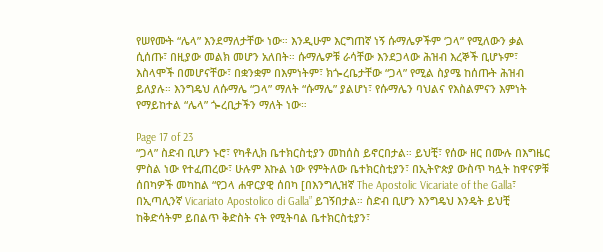የሠየሙት “ሌላ” እንደማለታቸው ነው። እንዲሁም እርግጠኛ ነኝ ሱማሌዎችም ‘ጋላ” የሚለውን ቃል
ሲሰጡ፣ በዚያው መልክ መሆን አለበት። ሱማሌዎቹ ራሳቸው እንደጋላው ሕዝብ እረኞች ቢሆኑም፣
እስላሞች በመሆናቸው፣ በቋንቋም በእምነትም፣ ክጐረቤታቸው “ጋላ” የሚል ስያሜ ከሰጡት ሕዝብ
ይለያሉ። እንግዴህ ለሱማሌ “ጋላ” ማለት “ሱማሌ” ያልሆነ፣ የሱማሌን ባህልና የእስልምናን እምነት
የማይከተል “ሌላ” ጐረቢታችን ማለት ነው።

Page 17 of 23
“ጋላ” ስድብ ቢሆን ኑሮ፣ የካቶሊክ ቤተክርስቲያን መከሰስ ይኖርበታል። ይህቺ፣ የሰው ዘር በሙሉ በእግዜር
ምስል ነው የተፈጠረው፣ ሁሉም እኩል ነው የምትለው ቤተክርስቲያን፣ በኢትዮጵያ ውስጥ ካሏት ከዋናዎቹ
ሰበካዎች መካከል “የጋላ ሐዋርያዊ ሰበካ [በእንግሊዝኛ The Apostolic Vicariate of the Galla፣
በኢጣሊንኛ Vicariato Apostolico di Galla” ይገኝበታል። ስድብ ቢሆን እንግዴህ እንዴት ይህቺ
ከቅድሳትም ይበልጥ ቅድስት ናት የሚትባል ቤተክርስቲያን፣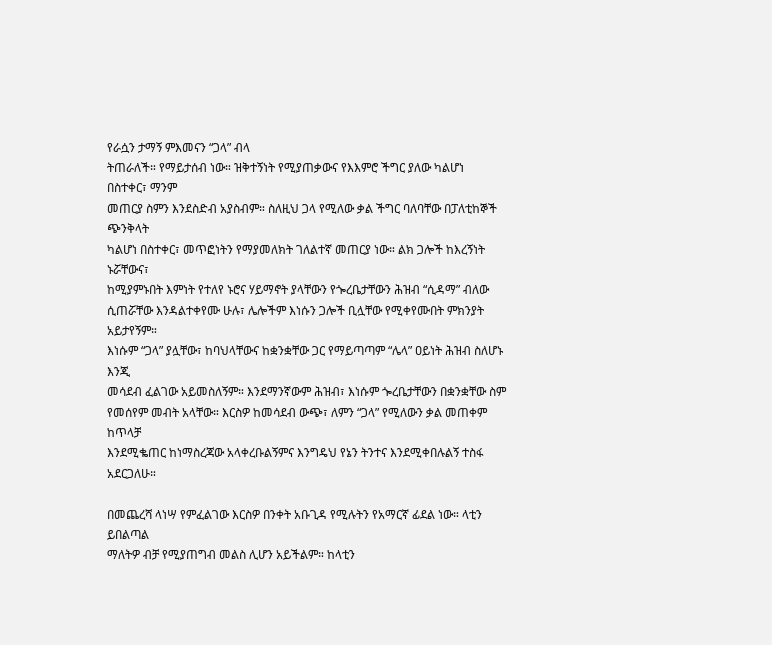የራሷን ታማኝ ምእመናን “ጋላ” ብላ
ትጠራለች። የማይታሰብ ነው። ዝቅተኝነት የሚያጠቃውና የእእምሮ ችግር ያለው ካልሆነ በስተቀር፣ ማንም
መጠርያ ስምን እንደስድብ አያስብም። ስለዚህ ጋላ የሚለው ቃል ችግር ባለባቸው በፓለቲከኞች ጭንቅላት
ካልሆነ በስተቀር፣ መጥፎነትን የማያመለክት ገለልተኛ መጠርያ ነው። ልክ ጋሎች ከእረኝነት ኑሯቸውና፣
ከሚያምኑበት እምነት የተለየ ኑሮና ሃይማኖት ያላቸውን የጐረቤታቸውን ሕዝብ “ሲዳማ” ብለው
ሲጠሯቸው እንዳልተቀየሙ ሁሉ፣ ሌሎችም እነሱን ጋሎች ቢሏቸው የሚቀየሙበት ምክንያት አይታየኝም።
እነሱም “ጋላ” ያሏቸው፣ ከባህላቸውና ከቋንቋቸው ጋር የማይጣጣም “ሌላ” ዐይነት ሕዝብ ስለሆኑ እንጂ
መሳደብ ፈልገው አይመስለኝም። እንደማንኛውም ሕዝብ፣ እነሱም ጐረቤታቸውን በቋንቋቸው ስም
የመሰየም መብት አላቸው። እርስዎ ከመሳደብ ውጭ፣ ለምን “ጋላ” የሚለውን ቃል መጠቀም ከጥላቻ
እንደሚቈጠር ከነማስረጃው አላቀረቡልኝምና እንግዴህ የኔን ትንተና እንደሚቀበሉልኝ ተስፋ አደርጋለሁ።

በመጨረሻ ላነሣ የምፈልገው እርስዎ በንቀት አቡጊዳ የሚሉትን የአማርኛ ፊደል ነው። ላቲን ይበልጣል
ማለትዎ ብቻ የሚያጠግብ መልስ ሊሆን አይችልም። ከላቲን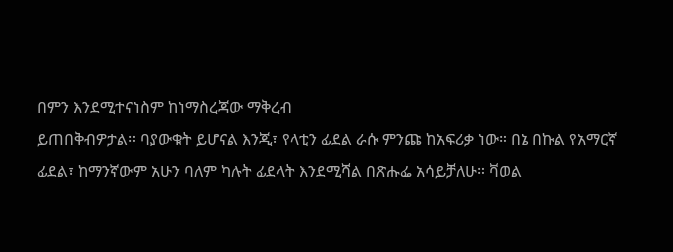በምን እንደሚተናነስም ከነማስረጃው ማቅረብ
ይጠበቅብዎታል። ባያውቁት ይሆናል እንጂ፣ የላቲን ፊደል ራሱ ምንጩ ከአፍሪቃ ነው። በኔ በኩል የአማርኛ
ፊደል፣ ከማንኛውም አሁን ባለም ካሉት ፊደላት እንደሚሻል በጽሑፌ አሳይቻለሁ። ቫወል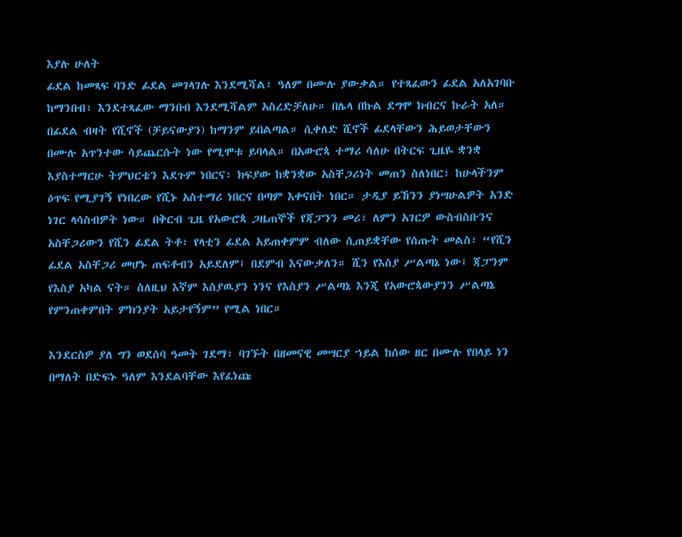እያሉ ሁለት
ፊደል ከመጻፍ ባንድ ፊደል መገላገሉ እንደሚሻል፣ ዓለም በሙሉ ያውቃል። የተጻፈውን ፊደል አለአገባቡ
ከማንበብ፣ እንደተጻፈው ማንበብ እንደሚሻልም አስረድቻለሁ። በሌላ በኩል ደግሞ ክብርና ኩራት አለ።
በፊደል ብዛት የሺኖች (ቻይናውያን) ከማንም ይበልጣል። ሲቀለድ ሺኖች ፊደላቸውን ሕይወታቸውን
በሙሉ አጥንተው ሳይጨርሱት ነው የሚሞቱ ይባላል። በአውሮጳ ተማሪ ሳለሁ በትርፍ ጊዜዬ ቋንቋ
እያስተማርሁ ትምህርቴን እደጉም ነበርና፣ ክፍያው ከቋንቋው አስቸጋሪነት መጠን ስለነበር፣ ከሁላችንም
ዕጥፍ የሚያገኝ የነበረው የሺኑ አስተማሪ ነበርና በጣም እቀናበት ነበር። ታዲያ ይኸንን ያነሣሁልዎት አንድ
ነገር ላሳስብዎት ነው። በቅርብ ጊዜ የአውሮጳ ጋዜጠኞች የጃፓንን መሪ፣ ለምን አገርዎ ውስብስቡንና
አስቸጋሪውን የሺን ፊደል ትቶ፣ የላቲን ፊደል አይጠቀምም ብለው ሲጠይቋቸው የሰጡት መልስ፣ “የሺን
ፊደል አስቸጋሪ መሆኑ ጠፍቶብን አይደለም፤ በደምብ እናውቃለን። ሺን የእስያ ሥልጣኔ ነው፤ ጃፓንም
የእስያ አካል ናት። ስለዚህ እኛም እስያዉያን ነንና የእስያን ሥልጣኔ እንጂ የአውሮጳውያንን ሥልጣኔ
የምንጠቀምበት ምክንያት አይታየኝም” የሚል ነበር።

እንደርስዎ ያለ ግን ወደሰባ ዓመት ገደማ፣ ባገኙት በዘመናዊ መሣርያ ኀይል ከሰው ዘር በሙሉ የበላይ ነን
በማለት በድፍኑ ዓለም እንደልባቸው እየፈነጩ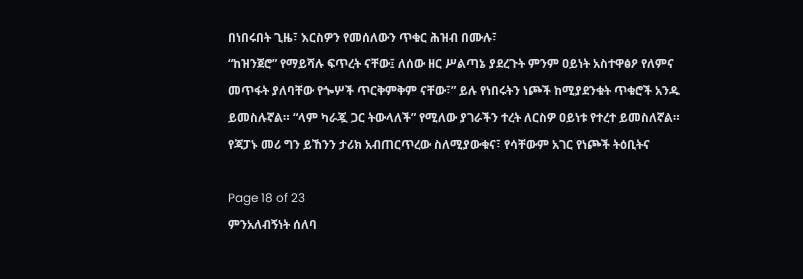በነበሩበት ጊዜ፣ እርስዎን የመሰለውን ጥቁር ሕዝብ በሙሉ፣
“ከዝንጀሮ” የማይሻሉ ፍጥረት ናቸው፤ ለሰው ዘር ሥልጣኔ ያደረጉት ምንም ዐይነት አስተዋፅዖ የለምና
መጥፋት ያለባቸው የጐሦች ጥርቅምቅም ናቸው፣” ይሉ የነበሩትን ነጮች ከሚያደንቁት ጥቁሮች አንዱ
ይመስሉኛል። “ላም ካራጇ ጋር ትውላለች” የሚለው ያገራችን ተረት ለርስዎ ዐይነቱ የተረተ ይመስለኛል።
የጃፓኑ መሪ ግን ይኸንን ታሪክ አብጠርጥረው ስለሚያውቁና፣ የሳቸውም አገር የነጮች ትዕቢትና

Page 18 of 23
ምንአለብኝነት ሰለባ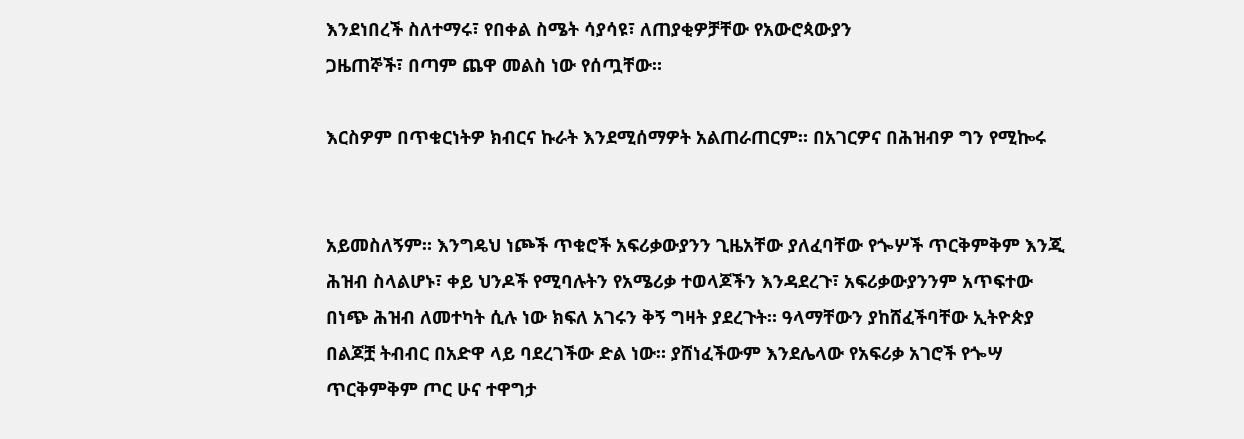እንደነበረች ስለተማሩ፣ የበቀል ስሜት ሳያሳዩ፣ ለጠያቂዎቻቸው የአውሮጳውያን
ጋዜጠኞች፣ በጣም ጨዋ መልስ ነው የሰጧቸው።

እርስዎም በጥቁርነትዎ ክብርና ኩራት እንደሚሰማዎት አልጠራጠርም። በአገርዎና በሕዝብዎ ግን የሚኰሩ


አይመስለኝም። እንግዴህ ነጮች ጥቁሮች አፍሪቃውያንን ጊዜአቸው ያለፈባቸው የጐሦች ጥርቅምቅም እንጂ
ሕዝብ ስላልሆኑ፣ ቀይ ህንዶች የሚባሉትን የአሜሪቃ ተወላጆችን እንዳደረጉ፣ አፍሪቃውያንንም አጥፍተው
በነጭ ሕዝብ ለመተካት ሲሉ ነው ክፍለ አገሩን ቅኝ ግዛት ያደረጉት። ዓላማቸውን ያከሸፈችባቸው ኢትዮጵያ
በልጆቿ ትብብር በአድዋ ላይ ባደረገችው ድል ነው። ያሸነፈችውም እንደሌላው የአፍሪቃ አገሮች የጐሣ
ጥርቅምቅም ጦር ሁና ተዋግታ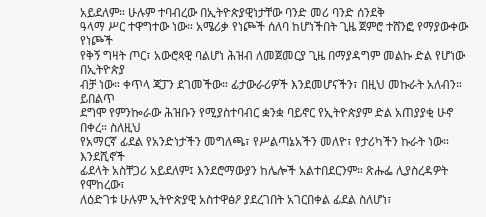አይደለም። ሁሉም ተባብረው በኢትዮጵያዊነታቸው ባንድ መሪ ባንድ ሰንደቅ
ዓላማ ሥር ተዋግተው ነው። አሜሪቃ የነጮች ሰለባ ከሆነችበት ጊዜ ጀምሮ ተሸንፎ የማያውቀው የነጮች
የቅኝ ግዛት ጦር፣ አውሮጳዊ ባልሆነ ሕዝብ ለመጀመርያ ጊዜ በማያዳግም መልኩ ድል የሆነው በኢትዮጵያ
ብቻ ነው። ቀጥላ ጃፓን ደገመችው። ፊታውራሪዎች እንደመሆናችን፣ በዚህ መኩራት አለብን። ይበልጥ
ደግሞ የምንኰራው ሕዝቡን የሚያስተባብር ቋንቋ ባይኖር የኢትዮጵያም ድል አጠያያቂ ሁኖ በቀረ። ስለዚህ
የአማርኛ ፊደል የአንድነታችን መግለጫ፣ የሥልጣኔአችን መለዮ፣ የታሪካችን ኩራት ነው። እንደሺኖች
ፊደላት አስቸጋሪ አይደለም፤ እንደሮማውያን ከሌሎች አልተበደርንም። ጽሑፌ ሊያስረዳዎት የሞከረው፣
ለዕድገቱ ሁሉም ኢትዮጵያዊ አስተዋፅዖ ያደረገበት አገርበቀል ፊደል ስለሆነ፣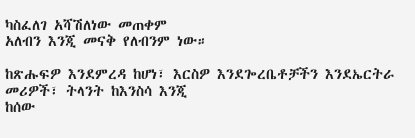ካስፈለገ አሻሽለነው መጠቀም
አለብን እንጂ መናቅ የለብንም ነው።

ከጽሑፍዎ እንደምረዳ ከሆነ፣ እርስዎ እንደጐረቤቶቻችን እንደኤርትራ መሪዎች፣ ትላንት ከእንስሳ እንጂ
ከሰው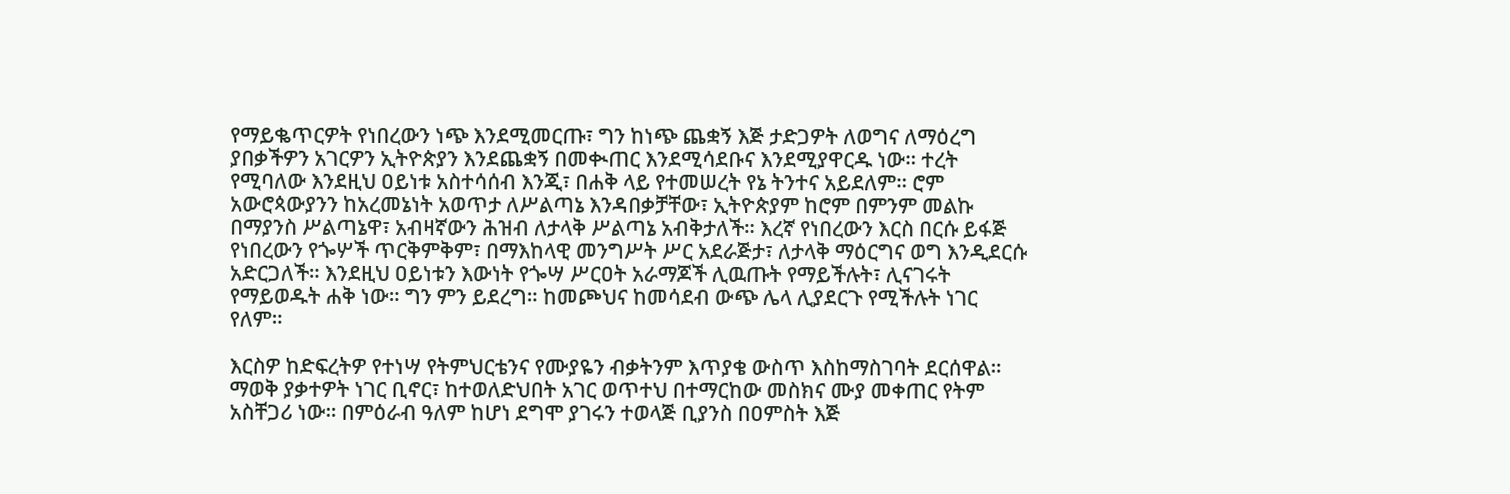የማይቈጥርዎት የነበረውን ነጭ እንደሚመርጡ፣ ግን ከነጭ ጨቋኝ እጅ ታድጋዎት ለወግና ለማዕረግ
ያበቃችዎን አገርዎን ኢትዮጵያን እንደጨቋኝ በመቊጠር እንደሚሳደቡና እንደሚያዋርዱ ነው። ተረት
የሚባለው እንደዚህ ዐይነቱ አስተሳሰብ እንጂ፣ በሐቅ ላይ የተመሠረት የኔ ትንተና አይደለም። ሮም
አውሮጳውያንን ከአረመኔነት አወጥታ ለሥልጣኔ እንዳበቃቻቸው፣ ኢትዮጵያም ከሮም በምንም መልኩ
በማያንስ ሥልጣኔዋ፣ አብዛኛውን ሕዝብ ለታላቅ ሥልጣኔ አብቅታለች። እረኛ የነበረውን እርስ በርሱ ይፋጅ
የነበረውን የጐሦች ጥርቅምቅም፣ በማእከላዊ መንግሥት ሥር አደራጅታ፣ ለታላቅ ማዕርግና ወግ እንዲደርሱ
አድርጋለች። እንደዚህ ዐይነቱን እውነት የጐሣ ሥርዐት አራማጆች ሊዉጡት የማይችሉት፣ ሊናገሩት
የማይወዱት ሐቅ ነው። ግን ምን ይደረግ። ከመጮህና ከመሳደብ ውጭ ሌላ ሊያደርጉ የሚችሉት ነገር
የለም።

እርስዎ ከድፍረትዎ የተነሣ የትምህርቴንና የሙያዬን ብቃትንም እጥያቄ ውስጥ እስከማስገባት ደርሰዋል።
ማወቅ ያቃተዎት ነገር ቢኖር፣ ከተወለድህበት አገር ወጥተህ በተማርከው መስክና ሙያ መቀጠር የትም
አስቸጋሪ ነው። በምዕራብ ዓለም ከሆነ ደግሞ ያገሩን ተወላጅ ቢያንስ በዐምስት እጅ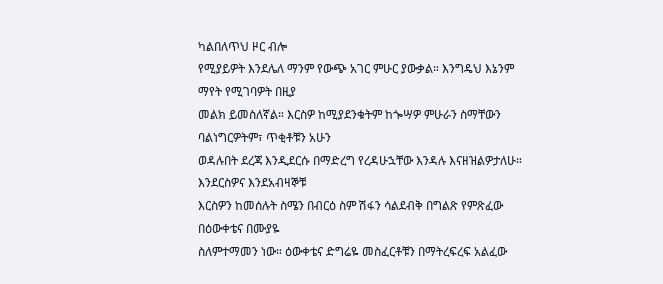ካልበለጥህ ዞር ብሎ
የሚያይዎት እንደሌለ ማንም የውጭ አገር ምሁር ያውቃል። እንግዴህ እኔንም ማየት የሚገባዎት በዚያ
መልክ ይመስለኛል። እርስዎ ከሚያደንቁትም ከጐሣዎ ምሁራን ስማቸውን ባልነግርዎትም፣ ጥቂቶቹን አሁን
ወዳሉበት ደረጃ እንዲደርሱ በማድረግ የረዳሁኋቸው እንዳሉ እናዘዝልዎታለሁ። እንደርስዎና እንደአብዛኞቹ
እርስዎን ከመሰሉት ስሜን በብርዕ ስም ሽፋን ሳልደብቅ በግልጽ የምጽፈው በዕውቀቴና በሙያዬ
ስለምተማመን ነው። ዕውቀቴና ድግሬዬ መስፈርቶቹን በማትረፍረፍ አልፈው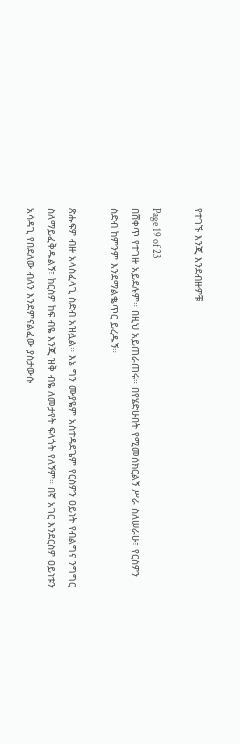የተገኙ እንጂ እንደብዙዎቹ

Page 19 of 23
በሸቀጥ የተገዙ አይደሉም። በዚህ አይጠራጠሩ። በየሄድሁበት የሚመሰክርልኝ ሥራ ስለሠራሁ፣ የርስዎን
ስድብ ከምንም እንደማልቈጥር ይረዱኝ።

ጽሑፍዎ ብዙ አላስፈላጊ ስድብ አዝሏል። እኔ ግን ሙያዬም አስተዳደጌም የርስዎን ዐይነት የብልግና ንግግር
ስለማይፈቅዱልኝ፣ ከርስዎ ከፍ ብዬ እንጂ ዝቅ ብዬ ለመታየት ፍላጎት የለኝም። በኛ አገር እንደርስዎ ዐይነቱን
አሳዳጊ የበደለው ብለን እንደምናልፈው ያስታውሱ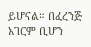ይሆናል። በፈረንጅ አገርም ቢሆን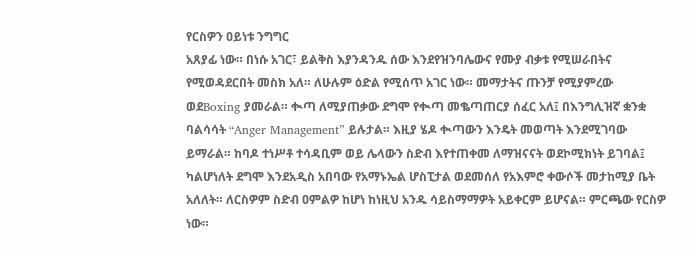የርስዎን ዐይነቱ ንግግር
አጸያፊ ነው። በነሱ አገር፣ ይልቅስ እያንዳንዱ ሰው እንደየዝንባሌውና የሙያ ብቃቱ የሚሠራበትና
የሚወዳደርበት መስክ አለ። ለሁሉም ዕድል የሚሰጥ አገር ነው። መማታትና ጡንቻ የሚያምረው
ወደBoxing ያመራል። ቊጣ ለሚያጠቃው ደግሞ የቊጣ መቈጣጠርያ ሰፈር አለ፤ በእንግሊዝኛ ቋንቋ
ባልሳሳት “Anger Management” ይሉታል። እዚያ ሄዶ ቊጣውን እንዴት መወጣት እንደሚገባው
ይማራል። ከባዶ ተነሥቶ ተሳዳቢም ወይ ሌላውን ስድብ እየተጠቀመ ለማዝናናት ወደኮሚክነት ይገባል፤
ካልሆነለት ደግሞ እንደአዲስ አበባው የአማኑኤል ሆስፒታል ወደመሰለ የአእምሮ ቀውሶች መታከሚያ ቤት
አለለት። ለርስዎም ስድብ ዐምልዎ ከሆነ ከነዚህ አንዱ ሳይስማማዎት አይቀርም ይሆናል። ምርጫው የርስዎ
ነው።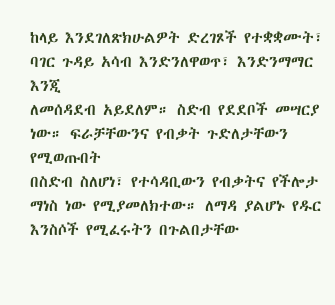ከላይ እንደገለጽክሁልዎት ድረገጾች የተቋቋሙት፣ ባገር ጉዳይ አሳብ እንድንለዋወጥ፣ እንድንማማር እንጂ
ለመሰዳደብ አይደለም። ስድብ የደደቦች መሣርያ ነው። ፍራቻቸውንና የብቃት ጉድለታቸውን የሚወጡበት
በስድብ ስለሆነ፣ የተሳዳቢውን የብቃትና የችሎታ ማነስ ነው የሚያመለክተው። ለማዳ ያልሆኑ የዱር
እንስሶች የሚፈሩትን በጉልበታቸው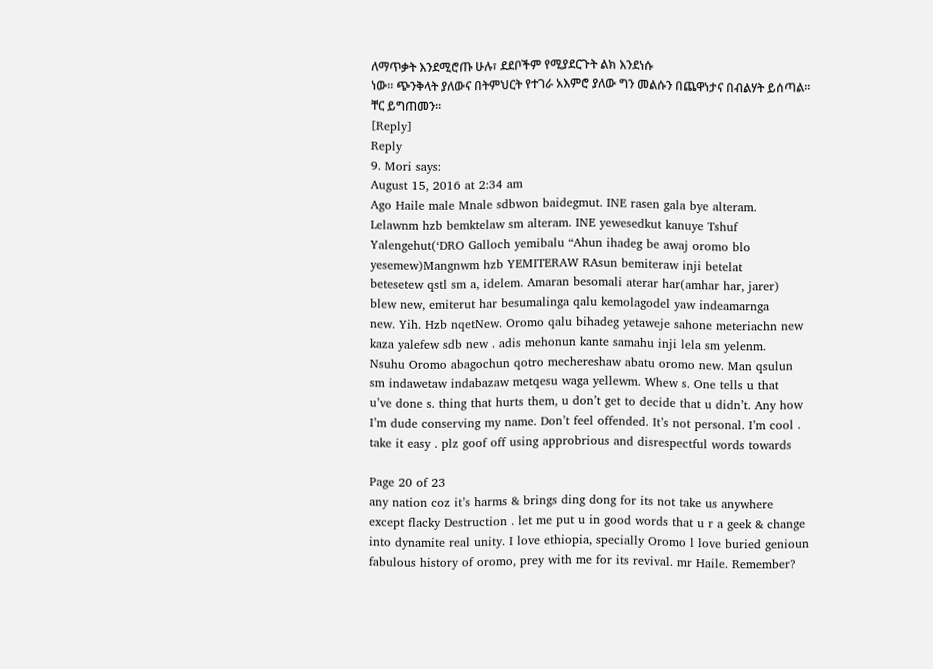ለማጥቃት እንደሚሮጡ ሁሉ፣ ደደቦችም የሚያደርጉት ልክ እንደነሱ
ነው። ጭንቅላት ያለውና በትምህርት የተገራ አእምሮ ያለው ግን መልሱን በጨዋነታና በብልሃት ይሰጣል።
ቸር ይግጠመን።
[Reply]
Reply
9. Mori says:
August 15, 2016 at 2:34 am
Ago Haile male Mnale sdbwon baidegmut. INE rasen gala bye alteram.
Lelawnm hzb bemktelaw sm alteram. INE yewesedkut kanuye Tshuf
Yalengehut(‘DRO Galloch yemibalu “Ahun ihadeg be awaj oromo blo
yesemew)Mangnwm hzb YEMITERAW RAsun bemiteraw inji betelat
betesetew qstl sm a, idelem. Amaran besomali aterar har(amhar har, jarer)
blew new, emiterut har besumalinga qalu kemolagodel yaw indeamarnga
new. Yih. Hzb nqetNew. Oromo qalu bihadeg yetaweje sahone meteriachn new
kaza yalefew sdb new . adis mehonun kante samahu inji lela sm yelenm.
Nsuhu Oromo abagochun qotro mechereshaw abatu oromo new. Man qsulun
sm indawetaw indabazaw metqesu waga yellewm. Whew s. One tells u that
u’ve done s. thing that hurts them, u don’t get to decide that u didn’t. Any how
I’m dude conserving my name. Don’t feel offended. It’s not personal. I’m cool .
take it easy . plz goof off using approbrious and disrespectful words towards

Page 20 of 23
any nation coz it’s harms & brings ding dong for its not take us anywhere
except flacky Destruction . let me put u in good words that u r a geek & change
into dynamite real unity. I love ethiopia, specially Oromo l love buried genioun
fabulous history of oromo, prey with me for its revival. mr Haile. Remember?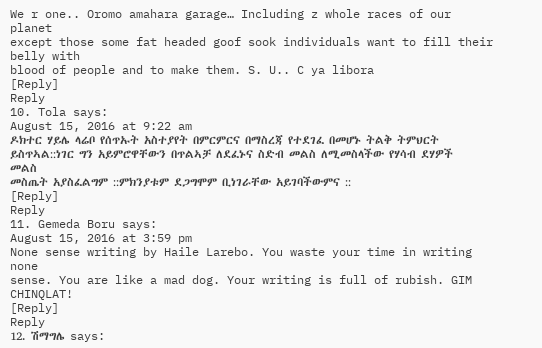We r one.. Oromo amahara garage… Including z whole races of our planet
except those some fat headed goof sook individuals want to fill their belly with
blood of people and to make them. S. U.. C ya libora
[Reply]
Reply
10. Tola says:
August 15, 2016 at 9:22 am
ዶክተር ሃይሌ ላሬቦ የሰጥኡት አስተያየት በምርምርና በማስረጃ የተደገፈ በመሆኑ ትልቅ ትምህርት
ይስጥኣል::ነገር ግን አይምሮዋቸውን በጥልኣቻ ለደፈኑና ስድብ መልስ ለሚመስላችው የሃሳብ ደሃዎች መልስ
መስጤት አያስፈልግም ::ምክንያቱም ደጋግሞም ቢነገራቸው አይገባችውምና ::
[Reply]
Reply
11. Gemeda Boru says:
August 15, 2016 at 3:59 pm
None sense writing by Haile Larebo. You waste your time in writing none
sense. You are like a mad dog. Your writing is full of rubish. GIM CHINQLAT!
[Reply]
Reply
12. ሽማግሌ says: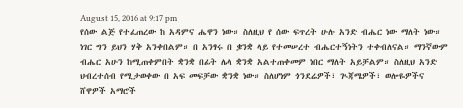August 15, 2016 at 9:17 pm
የሰው ልጅ የተፈጠረው ከ አዳምና ሔዋን ነው። ስለዚህ የ ሰው ፍጥረት ሁሉ አንድ ብሔር ነው ማለት ነው።
ነገር ግን ይህን ሃቅ አንቀበልም። በ አንፃሩ በ ቌንቋ ላይ የተመሠረተ ብሔርተኝነትን ተቀብለናል። ማንኛውም
ብሔር አሁን ከሚጠቀምበት ቋንቋ በፊት ሌላ ቋንቋ አልተጠቀመም ነበር ማለት አይቻልም። ስለዚህ አንድ
ህብረተሰብ የሚታወቀው በ አፍ መፍቻው ቋንቋ ነው። ስለሆነም ጎንደሬዎች፣ ጒጃሜዎች፣ ወሎዬዎችና
ሸዋዎች አማሮች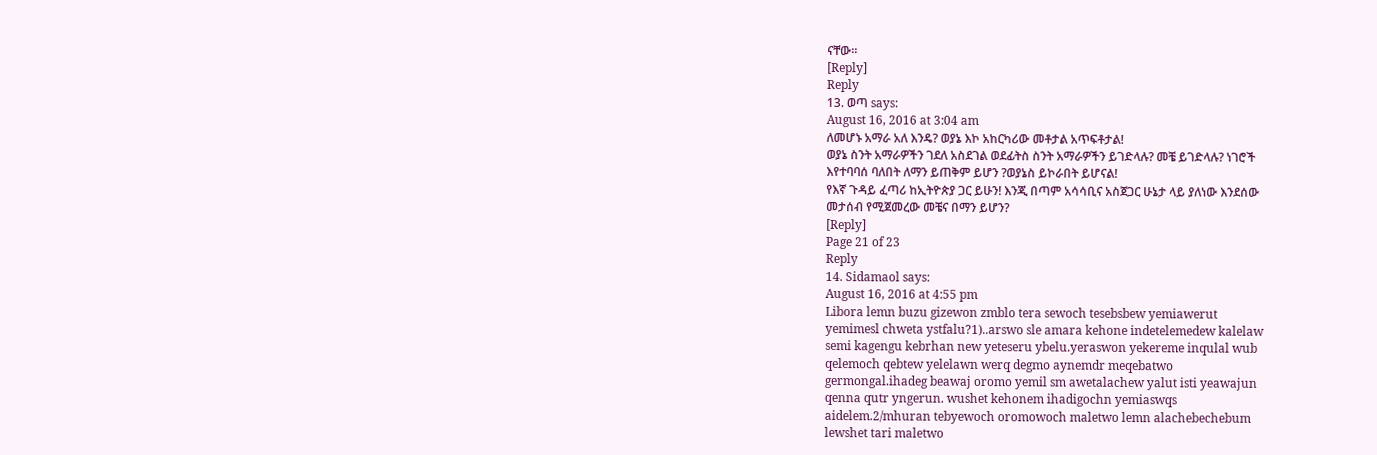ናቸው።
[Reply]
Reply
13. ወጣ says:
August 16, 2016 at 3:04 am
ለመሆኑ አማራ አለ እንዴ? ወያኔ እኮ አከርካሪው መቶታል አጥፍቶታል!
ወያኔ ስንት አማራዎችን ገደለ አስደገል ወደፊትስ ስንት አማራዎችን ይገድላሉ? መቼ ይገድላሉ? ነገሮች
እየተባባሰ ባለበት ለማን ይጠቅም ይሆን ?ወያኔስ ይኮራበት ይሆናል!
የእኛ ጉዳይ ፈጣሪ ከኢትዮጵያ ጋር ይሁን! እንጂ በጣም አሳሳቢና አስጀጋር ሁኔታ ላይ ያለነው እንደሰው
መታሰብ የሚጀመረው መቼና በማን ይሆን?
[Reply]
Page 21 of 23
Reply
14. Sidamaol says:
August 16, 2016 at 4:55 pm
Libora lemn buzu gizewon zmblo tera sewoch tesebsbew yemiawerut
yemimesl chweta ystfalu?1)..arswo sle amara kehone indetelemedew kalelaw
semi kagengu kebrhan new yeteseru ybelu.yeraswon yekereme inqulal wub
qelemoch qebtew yelelawn werq degmo aynemdr meqebatwo
germongal.ihadeg beawaj oromo yemil sm awetalachew yalut isti yeawajun
qenna qutr yngerun. wushet kehonem ihadigochn yemiaswqs
aidelem.2/mhuran tebyewoch oromowoch maletwo lemn alachebechebum
lewshet tari maletwo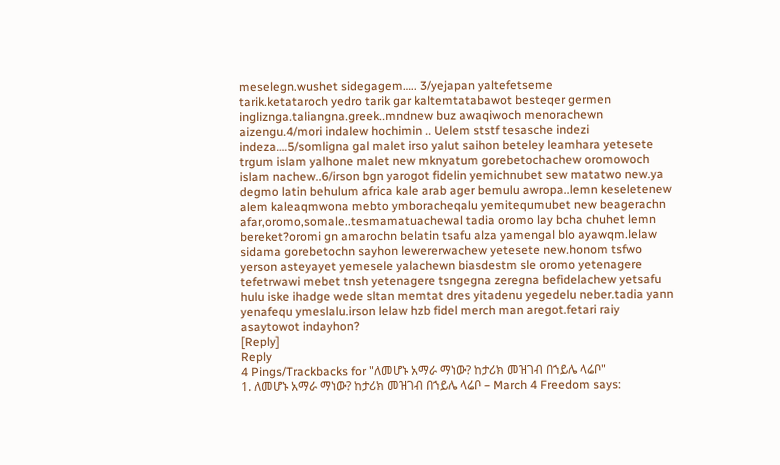meselegn.wushet sidegagem….. 3/yejapan yaltefetseme
tarik.ketataroch yedro tarik gar kaltemtatabawot besteqer germen
ingliznga.taliangna.greek..mndnew buz awaqiwoch menorachewn
aizengu.4/mori indalew hochimin .. Uelem ststf tesasche indezi
indeza….5/somligna gal malet irso yalut saihon beteley leamhara yetesete
trgum islam yalhone malet new mknyatum gorebetochachew oromowoch
islam nachew..6/irson bgn yarogot fidelin yemichnubet sew matatwo new.ya
degmo latin behulum africa kale arab ager bemulu awropa..lemn keseletenew
alem kaleaqmwona mebto ymboracheqalu yemitequmubet new beagerachn
afar,oromo,somale..tesmamatuachewal tadia oromo lay bcha chuhet lemn
bereket?oromi gn amarochn belatin tsafu alza yamengal blo ayawqm.lelaw
sidama gorebetochn sayhon lewererwachew yetesete new.honom tsfwo
yerson asteyayet yemesele yalachewn biasdestm sle oromo yetenagere
tefetrwawi mebet tnsh yetenagere tsngegna zeregna befidelachew yetsafu
hulu iske ihadge wede sltan memtat dres yitadenu yegedelu neber.tadia yann
yenafequ ymeslalu.irson lelaw hzb fidel merch man aregot.fetari raiy
asaytowot indayhon?
[Reply]
Reply
4 Pings/Trackbacks for "ለመሆኑ አማራ ማነው? ከታሪክ መዝገብ በኀይሌ ላሬቦ"
1. ለመሆኑ አማራ ማነው? ከታሪክ መዝገብ በኀይሌ ላሬቦ – March 4 Freedom says: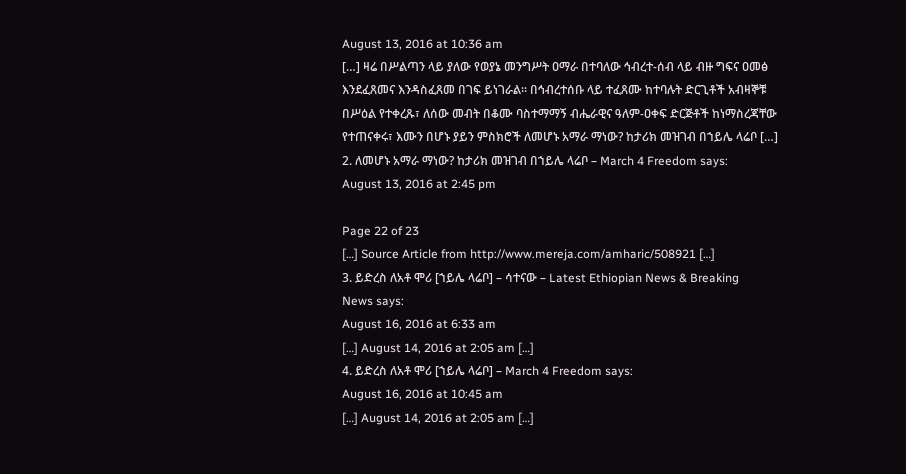August 13, 2016 at 10:36 am
[…] ዛሬ በሥልጣን ላይ ያለው የወያኔ መንግሥት ዐማራ በተባለው ኅብረተ-ሰብ ላይ ብዙ ግፍና ዐመፅ
እንደፈጸመና እንዳስፈጸመ በገፍ ይነገራል። በኅብረተሰቡ ላይ ተፈጸሙ ከተባሉት ድርጊቶች አብዛኞቹ
በሥዕል የተቀረጹ፣ ለሰው መብት በቆሙ ባስተማማኝ ብሔራዊና ዓለም-ዐቀፍ ድርጅቶች ከነማስረጃቸው
የተጠናቀሩ፣ እሙን በሆኑ ያይን ምስክሮች ለመሆኑ አማራ ማነው? ከታሪክ መዝገብ በኀይሌ ላሬቦ […]
2. ለመሆኑ አማራ ማነው? ከታሪክ መዝገብ በኀይሌ ላሬቦ – March 4 Freedom says:
August 13, 2016 at 2:45 pm

Page 22 of 23
[…] Source Article from http://www.mereja.com/amharic/508921 […]
3. ይድረስ ለአቶ ሞሪ [ኀይሌ ላሬቦ] – ሳተናው – Latest Ethiopian News & Breaking
News says:
August 16, 2016 at 6:33 am
[…] August 14, 2016 at 2:05 am […]
4. ይድረስ ለአቶ ሞሪ [ኀይሌ ላሬቦ] – March 4 Freedom says:
August 16, 2016 at 10:45 am
[…] August 14, 2016 at 2:05 am […]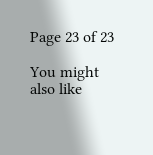Page 23 of 23

You might also like